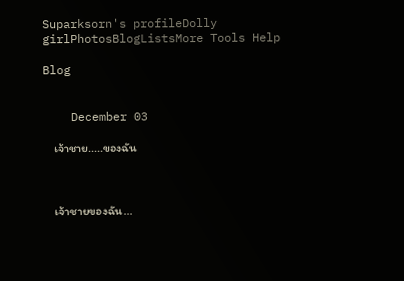Suparksorn's profileDolly girlPhotosBlogListsMore Tools Help

Blog


    December 03

    เจ้าชาย.....ของฉัน



    เจ้าชายของฉัน...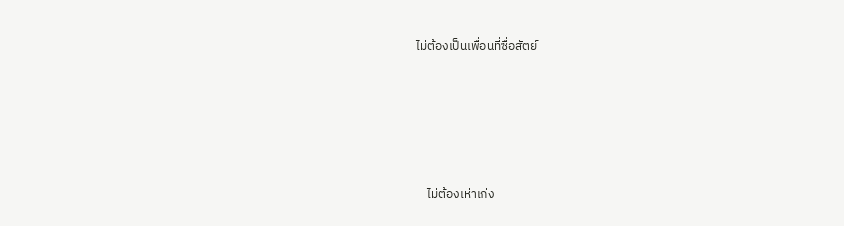ไม่ต้องเป็นเพื่อนที่ซื่อสัตย์







    ไม่ต้องเห่าเก่ง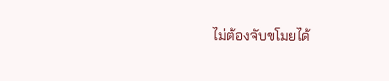ไม่ต้องจับขโมยได้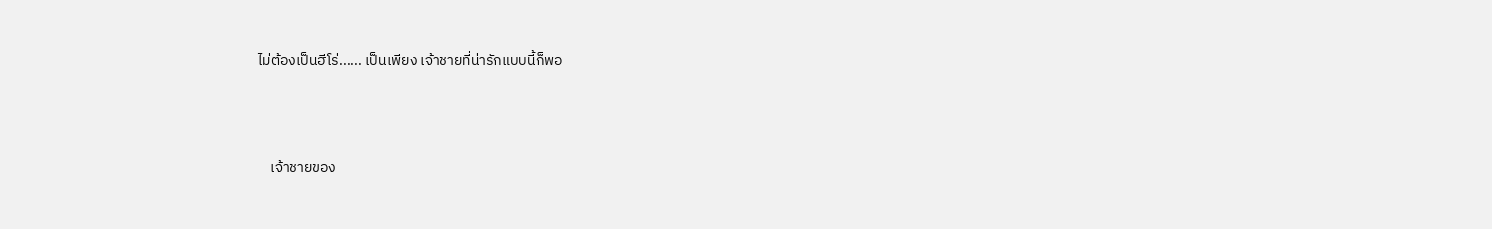ไม่ต้องเป็นฮีโร่...... เป็นเพียง เจ้าชายที่น่ารักแบบนี้ก็พอ



    เจ้าชายของ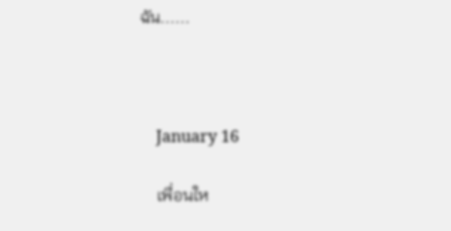ฉัน......



    January 16

    เพื่อนให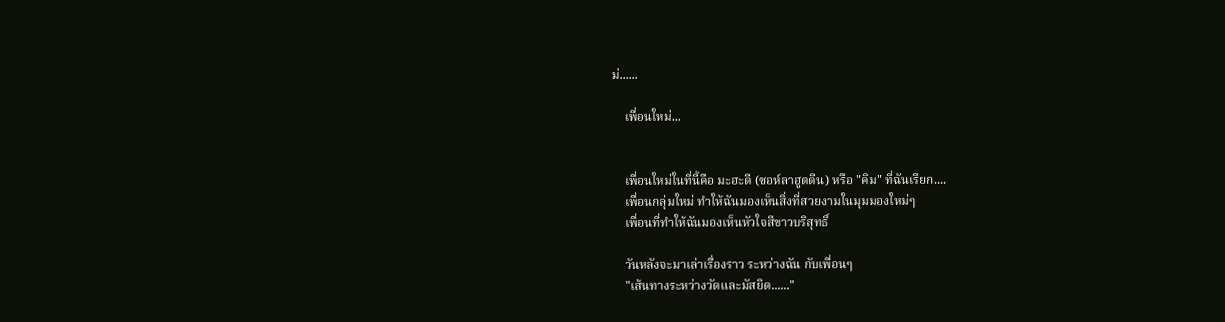ม่......

    เพื่อนใหม่...


    เพื่อนใหม่ในที่นี้คือ มะฮะดี (ซอห์ลาฮูตดีน) หรือ "คิม" ที่ฉันเรียก....
    เพื่อนกลุ่มใหม่ ทำให้ฉันมองเห็นสิ่งที่สวยงามในมุมมองใหม่ๆ
    เพื่อนที่ทำให้ฉันมองเห็นหัวใจสีขาวบริสุทธิ์

    วันหลังจะมาเล่าเรื่องราว ระหว่างฉัน กับเพื่อนๆ
    "เส้นทางระหว่างวัดและมัสยิด......"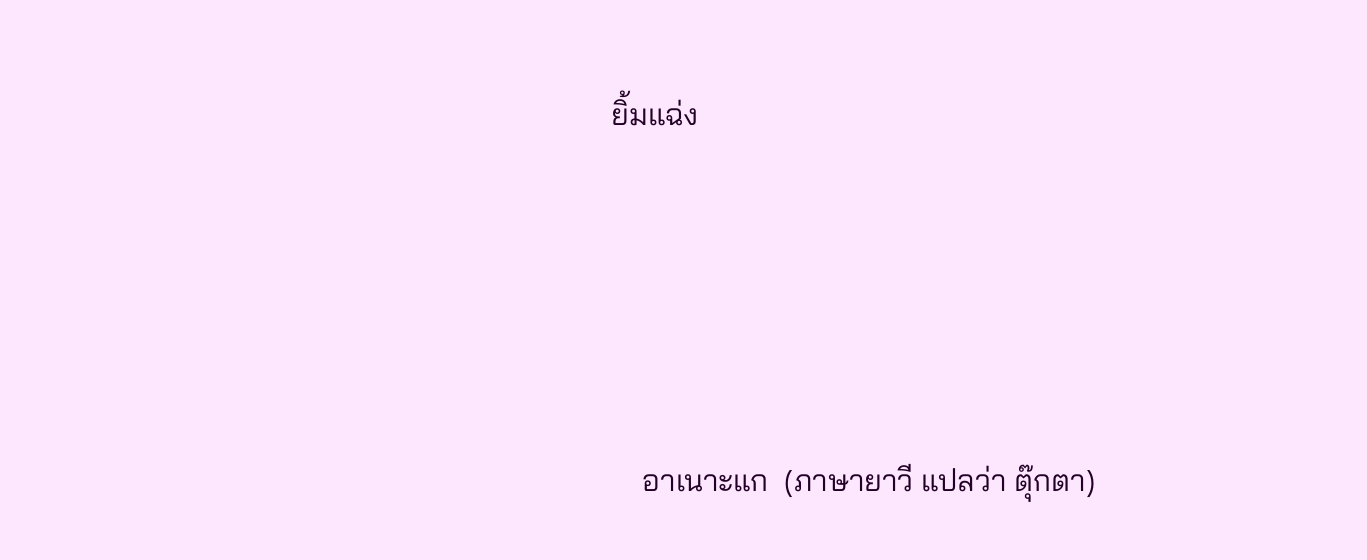ยิ้มแฉ่ง





    อาเนาะแก  (ภาษายาวี แปลว่า ตุ๊กตา)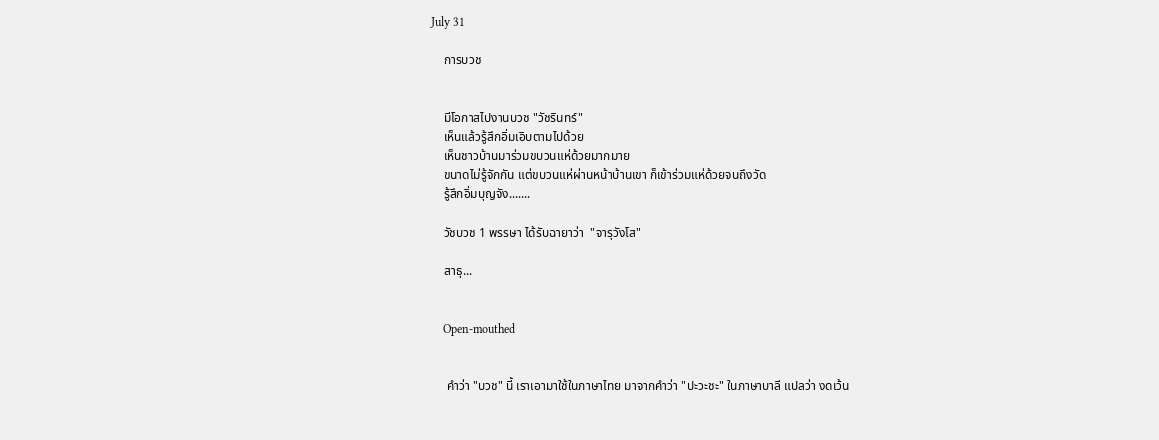July 31

    การบวช


    มีโอกาสไปงานบวช "วัชรินทร์"
    เห็นแล้วรู้สึกอิ่มเอิบตามไปด้วย
    เห็นชาวบ้านมาร่วมขบวนแห่ด้วยมากมาย
    ขนาดไม่รู้จักกัน แต่ขบวนแห่ผ่านหน้าบ้านเขา ก็เข้าร่วมแห่ด้วยจนถึงวัด
    รู้สึกอิ่มบุญจัง.......

    วัชบวช 1 พรรษา ได้รับฉายาว่า  "จารุวังโส"

    สาธุ...


    Open-mouthed


     คำว่า "บวช" นี้ เราเอามาใช้ในภาษาไทย มาจากคำว่า "ปะวะชะ" ในภาษาบาลี แปลว่า งดเว้น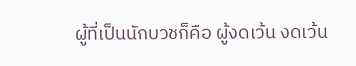ผู้ที่เป็นนักบวชก็คือ ผู้งดเว้น งดเว้น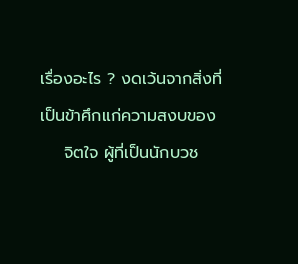เรื่องอะไร ? งดเว้นจากสิ่งที่เป็นข้าศึกแก่ความสงบของ
    จิตใจ ผู้ที่เป็นนักบวช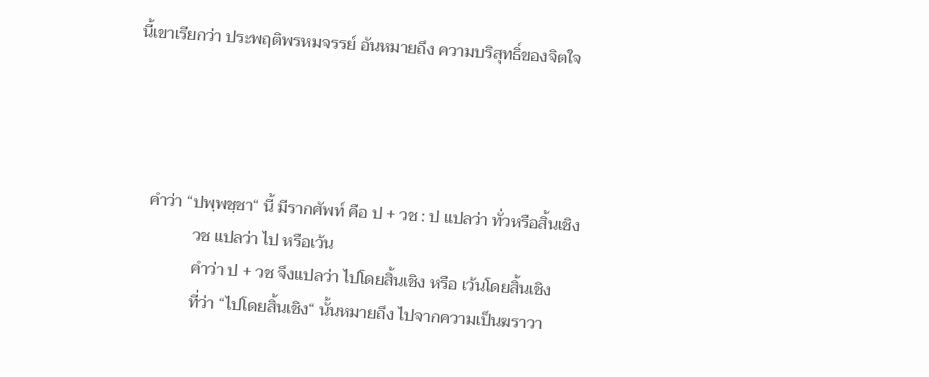นี้เขาเรียกว่า ประพฤติพรหมจรรย์ อันหมายถึง ความบริสุทธิ์ของจิตใจ




    คำว่า “ปพฺพชฺชา“ นี้ มีรากศัพท์ คือ ป + วช : ป แปลว่า ทั่วหรือสิ้นเชิง
               วช แปลว่า ไป หรือเว้น
               คำว่า ป + วช จึงแปลว่า ไปโดยสิ้นเชิง หรือ เว้นโดยสิ้นเชิง
               ที่ว่า “ไปโดยสิ้นเชิง“ นั้นหมายถึง ไปจากความเป็นฆราวา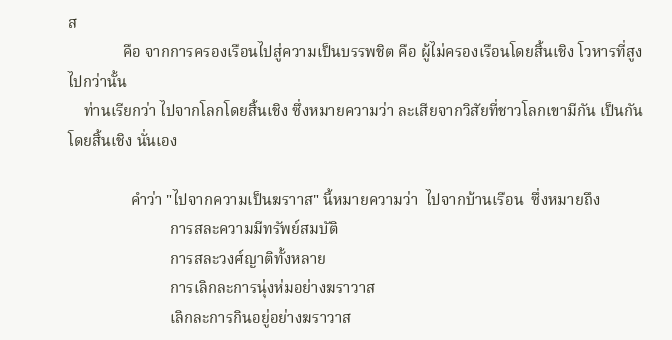ส
              คือ จากการครองเรือนไปสู่ความเป็นบรรพชิต คือ ผู้ไม่ครองเรือนโดยสิ้นเชิง โวหารที่สูงไปกว่านั้น
    ท่านเรียกว่า ไปจากโลกโดยสิ้นเชิง ซึ่งหมายความว่า ละเสียจากวิสัยที่ชาวโลกเขามีกัน เป็นกันโดยสิ้นเชิง นั่นเอง

                คำว่า "ไปจากความเป็นฆราาส" นี้หมายความว่า  ไปจากบ้านเรือน  ซึ่งหมายถึง
                          การสละความมีทรัพย์สมบัติ
                          การสละวงศ์ญาติทั้งหลาย
                          การเลิกละการนุ่งห่มอย่างฆราวาส
                          เลิกละการกินอยู่อย่างฆราวาส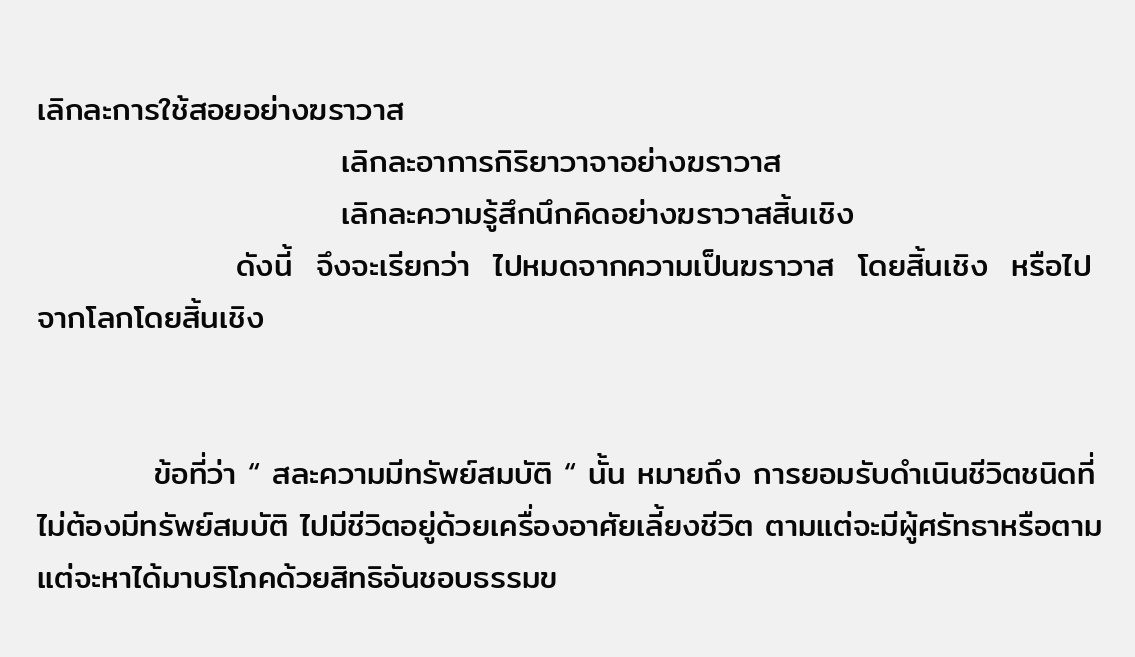เลิกละการใช้สอยอย่างฆราวาส
                          เลิกละอาการกิริยาวาจาอย่างฆราวาส
                          เลิกละความรู้สึกนึกคิดอย่างฆราวาสสิ้นเชิง
                 ดังนี้  จึงจะเรียกว่า  ไปหมดจากความเป็นฆราวาส  โดยสิ้นเชิง  หรือไปจากโลกโดยสิ้นเชิง


          ข้อที่ว่า “ สละความมีทรัพย์สมบัติ “ นั้น หมายถึง การยอมรับดำเนินชีวิตชนิดที่ไม่ต้องมีทรัพย์สมบัติ ไปมีชีวิตอยู่ด้วยเครื่องอาศัยเลี้ยงชีวิต ตามแต่จะมีผู้ศรัทธาหรือตามแต่จะหาได้มาบริโภคด้วยสิทธิอันชอบธรรมข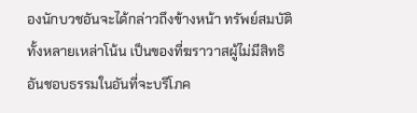องนักบวชอันจะได้กล่าวถึงข้างหน้า ทรัพย์สมบัติทั้งหลายเหล่าโน้น เป็นของที่ฆราวาสผู้ไม่มีสิทธิอันชอบธรรมในอันที่จะบริโภค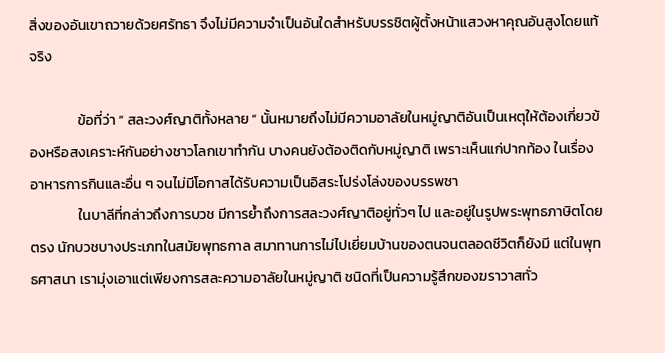สิ่งของอันเขาถวายด้วยศรัทธา จึงไม่มีความจำเป็นอันใดสำหรับบรรชิตผู้ตั้งหน้าแสวงหาคุณอันสูงโดยแท้จริง

               ข้อที่ว่า “ สละวงศ์ญาติทั้งหลาย “ นั้นหมายถึงไม่มีความอาลัยในหมู่ญาติอันเป็นเหตุให้ต้องเกี่ยวข้องหรือสงเคราะห์กันอย่างชาวโลกเขาทำกัน บางคนยังต้องติดกับหมู่ญาติ เพราะเห็นแก่ปากท้อง ในเรื่องอาหารการกินและอื่น ๆ จนไม่มีโอกาสได้รับความเป็นอิสระโปร่งโล่งของบรรพชา
               ในบาลีที่กล่าวถึงการบวช มีการย้ำถึงการสละวงศ์ญาติอยู่ทั่วๆ ไป และอยู่ในรูปพระพุทธภาษิตโดยตรง นักบวชบางประเภทในสมัยพุทธกาล สมาทานการไม่ไปเยี่ยมบ้านของตนจนตลอดชีวิตก็ยังมี แต่ในพุทธศาสนา เรามุ่งเอาแต่เพียงการสละความอาลัยในหมู่ญาติ ชนิดที่เป็นความรู้สึกของฆราวาสทั่ว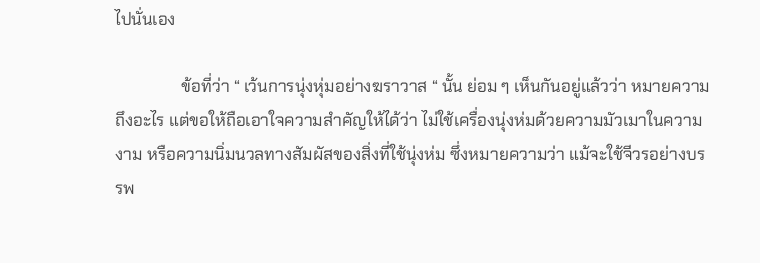ไปนั่นเอง

                ข้อที่ว่า “ เว้นการนุ่งหุ่มอย่างฆราวาส “ นั้น ย่อม ๆ เห็นกันอยู่แล้วว่า หมายความถึงอะไร แต่ขอให้ถือเอาใจความสำคัญให้ได้ว่า ไม่ใช้เครื่องนุ่งห่มด้วยความมัวเมาในความงาม หรือความนิ่มนวลทางสัมผัสของสิ่งที่ใช้นุ่งห่ม ซึ่งหมายความว่า แม้จะใช้จีวรอย่างบรรพ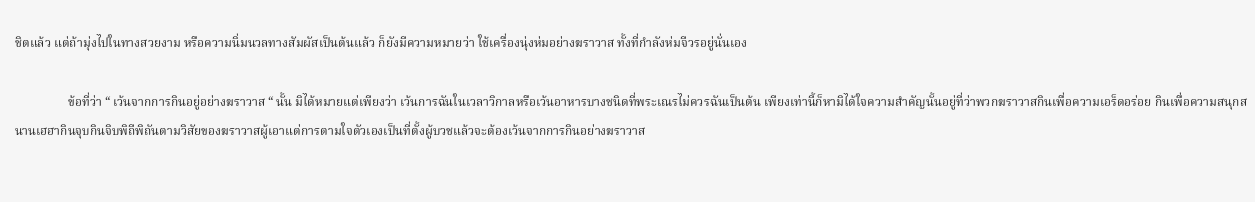ชิตแล้ว แต่ถ้ามุ่งไปในทางสวยงาม หรือความนิ่มนวลทางสัมผัสเป็นต้นแล้ว ก็ยังมีความหมายว่า ใช้เครื่องนุ่งห่มอย่างฆราวาส ทั้งที่กำลังห่มจีวรอยู่นั่นเอง

                 ข้อที่ว่า “ เว้นจากการกินอยู่อย่างฆราวาส “ นั้น มิได้หมายแต่เพียงว่า เว้นการฉันในเวลาวิกาลหรือเว้นอาหารบางชนิดที่พระเณรไม่ควรฉันเป็นต้น เพียงเท่านี้ก็หามิได้ใจความสำคัญนั้นอยู่ที่ว่าพวกฆราวาสกินเพื่อความเอร็ดอร่อย กินเพื่อความสนุกสนานเฮฮากินจุบกินจิบพิถีพิถันตามวิสัยของฆราวาสผู้เอาแต่การตามใจตัวเองเป็นที่ตั้งผู้บวชแล้วจะต้องเว้นจากการกินอย่างฆราวาส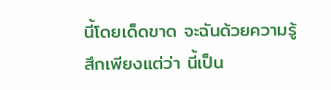นี้โดยเด็ดขาด จะฉันด้วยความรู้สึกเพียงแต่ว่า นี้เป็น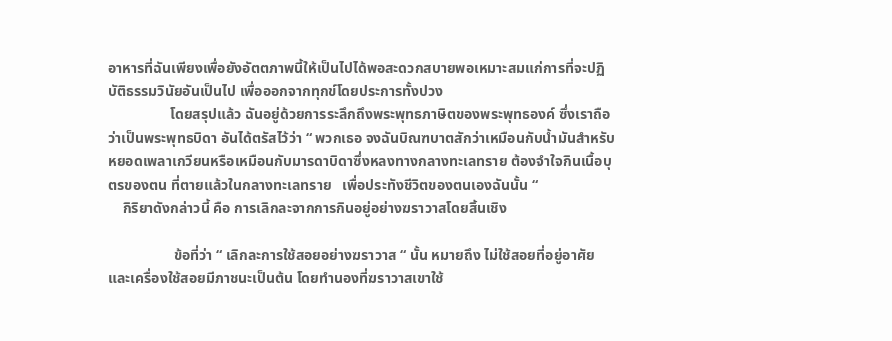อาหารที่ฉันเพียงเพื่อยังอัตตภาพนี้ให้เป็นไปได้พอสะดวกสบายพอเหมาะสมแก่การที่จะปฏิบัติธรรมวินัยอันเป็นไป เพื่อออกจากทุกข์โดยประการทั้งปวง
                 โดยสรุปแล้ว ฉันอยู่ด้วยการระลึกถึงพระพุทธภาษิตของพระพุทธองค์ ซึ่งเราถือว่าเป็นพระพุทธบิดา อันได้ตรัสไว้ว่า “ พวกเธอ จงฉันบิณฑบาตสักว่าเหมือนกับน้ำมันสำหรับหยอดเพลาเกวียนหรือเหมือนกับมารดาบิดาซึ่งหลงทางกลางทะเลทราย ต้องจำใจกินเนื้อบุตรของตน ที่ตายแล้วในกลางทะเลทราย   เพื่อประทังชีวิตของตนเองฉันนั้น “
    กิริยาดังกล่าวนี้ คือ การเลิกละจากการกินอยู่อย่างฆราวาสโดยสิ้นเชิง

                  ข้อที่ว่า “ เลิกละการใช้สอยอย่างฆราวาส “ นั้น หมายถึง ไม่ใช้สอยที่อยู่อาศัยและเครื่องใช้สอยมีภาชนะเป็นต้น โดยทำนองที่ฆราวาสเขาใช้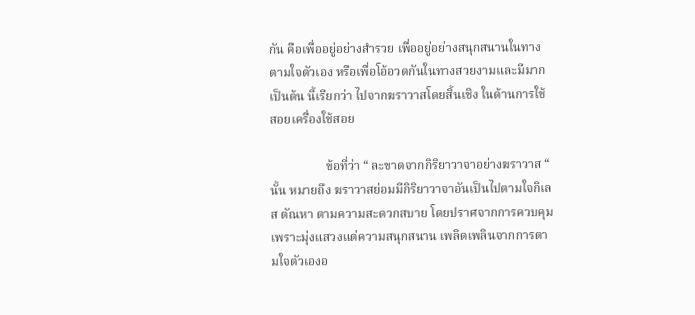กัน คือเพื่ออยู่อย่างสำรวย เพื่ออยู่อย่างสนุกสนานในทางตามใจตัวเอง หรือเพื่อโอ้อวดกันในทางสวยงามและมีมากเป็นต้น นี้เรียกว่า ไปจากฆราวาสโดยสิ้นเชิง ในด้านการใช้สอยเครื่องใช้สอย

                  ข้อที่ว่า “ ละขาดจากกิริยาวาจาอย่างฆราวาส “ นั้น หมายถึง ฆราวาสย่อมมีกิริยาวาจาอันเป็นไปตามใจกิเลส ตัณหา ตามความสะดวกสบาย โดยปราศจากการควบคุม เพราะมุ่งแสวงแต่ความสนุกสนาน เพลิดเพลินจากการตามใจตัวเองอ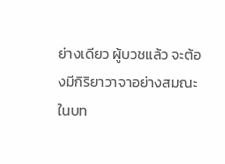ย่างเดียว ผู้บวชแล้ว จะต้องมีกิริยาวาจาอย่างสมณะ ในบท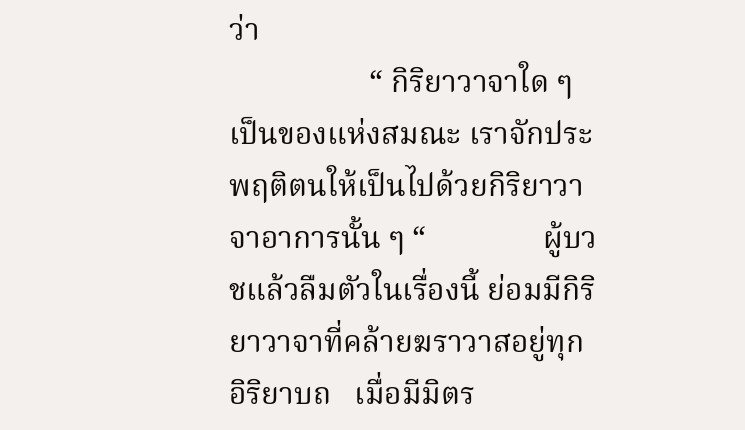ว่า
                  “ กิริยาวาจาใด ๆ เป็นของแห่งสมณะ เราจักประพฤติตนให้เป็นไปด้วยกิริยาวาจาอาการนั้น ๆ “               ผู้บวชแล้วลืมตัวในเรื่องนี้ ย่อมมีกิริยาวาจาที่คล้ายฆราวาสอยู่ทุกอิริยาบถ   เมื่อมีมิตร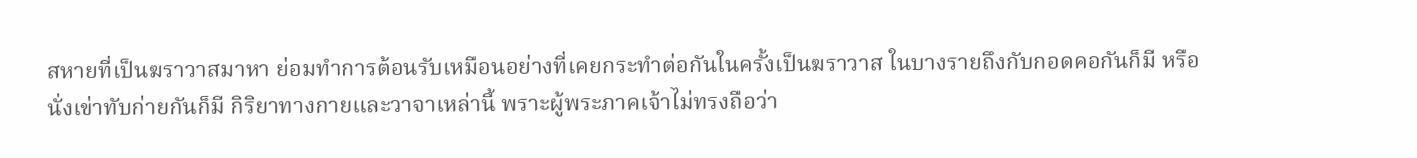สหายที่เป็นฆราวาสมาหา ย่อมทำการต้อนรับเหมือนอย่างที่เคยกระทำต่อกันในครั้งเป็นฆราวาส ในบางรายถึงกับกอดคอกันก็มี หรือนั่งเข่าทับก่ายกันก็มี กิริยาทางกายและวาจาเหล่านี้ พราะผู้พระภาคเจ้าไม่ทรงถือว่า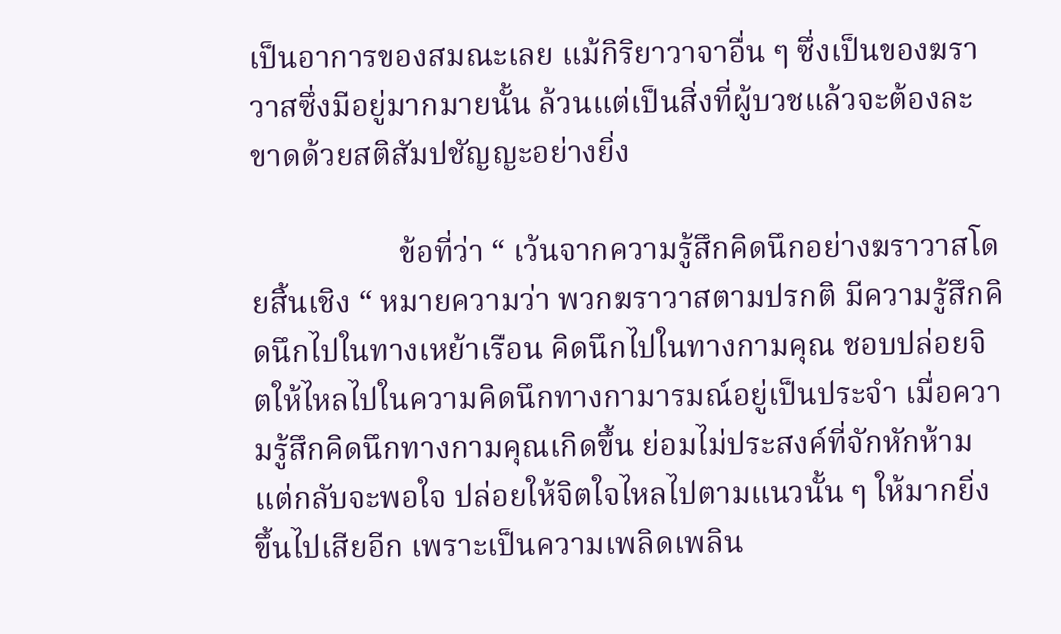เป็นอาการของสมณะเลย แม้กิริยาวาจาอื่น ๆ ซึ่งเป็นของฆราวาสซึ่งมีอยู่มากมายนั้น ล้วนแต่เป็นสิ่งที่ผู้บวชแล้วจะต้องละขาดด้วยสติสัมปชัญญะอย่างยิ่ง

                   ข้อที่ว่า “ เว้นจากความรู้สึกคิดนึกอย่างฆราวาสโดยสิ้นเชิง “ หมายความว่า พวกฆราวาสตามปรกติ มีความรู้สึกคิดนึกไปในทางเหย้าเรือน คิดนึกไปในทางกามคุณ ชอบปล่อยจิตให้ไหลไปในความคิดนึกทางกามารมณ์อยู่เป็นประจำ เมื่อความรู้สึกคิดนึกทางกามคุณเกิดขึ้น ย่อมไม่ประสงค์ที่จักหักห้าม แต่กลับจะพอใจ ปล่อยให้จิตใจไหลไปตามแนวนั้น ๆ ให้มากยิ่งขึ้นไปเสียอีก เพราะเป็นความเพลิดเพลิน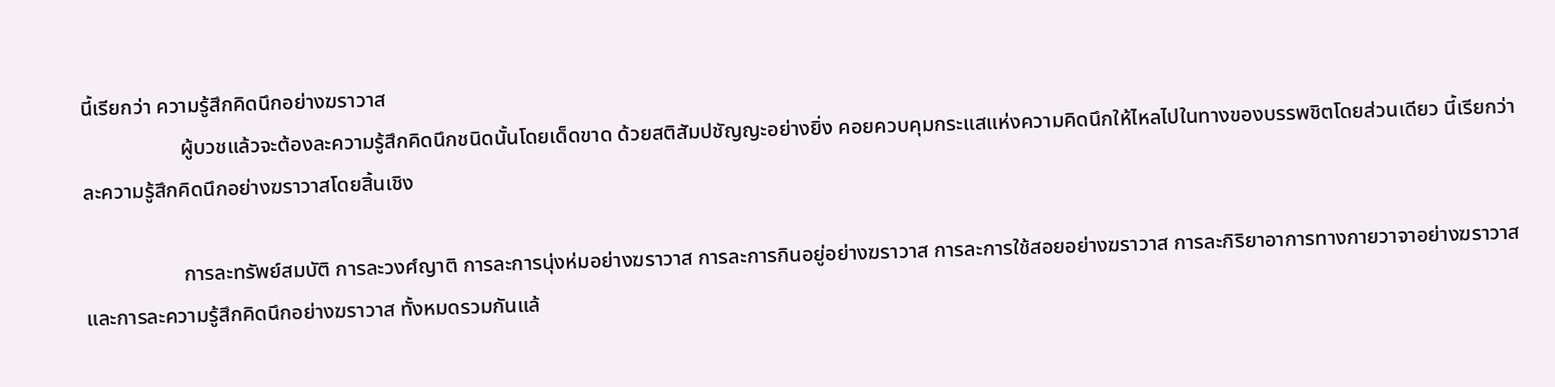นี้เรียกว่า ความรู้สึกคิดนึกอย่างฆราวาส
                   ผู้บวชแล้วจะต้องละความรู้สึกคิดนึกชนิดนั้นโดยเด็ดขาด ด้วยสติสัมปชัญญะอย่างยิ่ง คอยควบคุมกระแสแห่งความคิดนึกให้ไหลไปในทางของบรรพชิตโดยส่วนเดียว นี้เรียกว่า ละความรู้สึกคิดนึกอย่างฆราวาสโดยสิ้นเชิง

                   การละทรัพย์สมบัติ การละวงศ์ญาติ การละการนุ่งห่มอย่างฆราวาส การละการกินอยู่อย่างฆราวาส การละการใช้สอยอย่างฆราวาส การละกิริยาอาการทางกายวาจาอย่างฆราวาส และการละความรู้สึกคิดนึกอย่างฆราวาส ทั้งหมดรวมกันแล้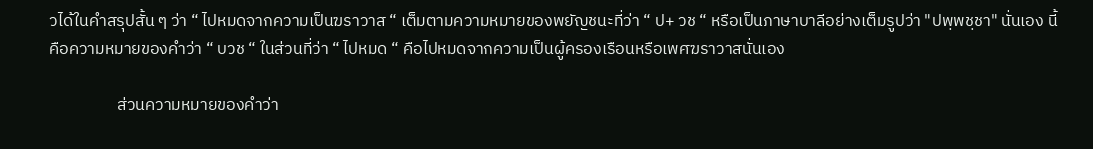วได้ในคำสรุปสั้น ๆ ว่า “ ไปหมดจากความเป็นฆราวาส “ เต็มตามความหมายของพยัญชนะที่ว่า “ ป+ วช “ หรือเป็นภาษาบาลีอย่างเต็มรูปว่า "ปพฺพชฺชา" นั่นเอง นี้คือความหมายของคำว่า “ บวช “ ในส่วนที่ว่า “ ไปหมด “ คือไปหมดจากความเป็นผู้ครองเรือนหรือเพศฆราวาสนั่นเอง

                  ส่วนความหมายของคำว่า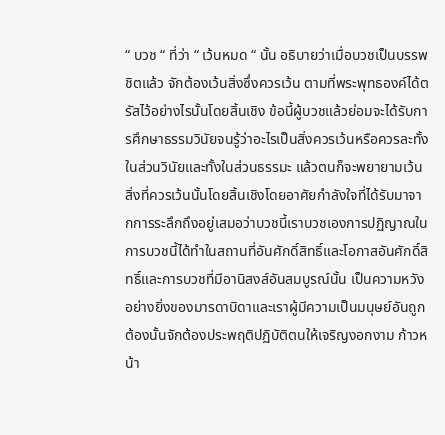“ บวช “ ที่ว่า “ เว้นหมด “ นั้น อธิบายว่าเมื่อบวชเป็นบรรพชิตแล้ว จักต้องเว้นสิ่งซึ่งควรเว้น ตามที่พระพุทธองค์ได้ตรัสไว้อย่างไรนั้นโดยสิ้นเชิง ข้อนี้ผู้บวชแล้วย่อมจะได้รับการศึกษาธรรมวินัยจนรู้ว่าอะไรเป็นสิ่งควรเว้นหรือควรละทั้งในส่วนวินัยและทั้งในส่วนธรรมะ แล้วตนก็จะพยายามเว้นสิ่งที่ควรเว้นนั้นโดยสิ้นเชิงโดยอาศัยกำลังใจที่ได้รับมาจากการระลึกถึงอยู่เสมอว่าบวชนี้เราบวชเองการปฏิญาณในการบวชนี้ได้ทำในสถานที่อันศักดิ์สิทธิ์และโอกาสอันศักดิ์สิทธิ์และการบวชที่มีอานิสงส์อันสมบูรณ์นั้น เป็นความหวังอย่างยิ่งของมารดาบิดาและเราผู้มีความเป็นมนุษย์อันถูกต้องนั้นจักต้องประพฤติปฏิบัติตนให้เจริญงอกงาม ก้าวหน้า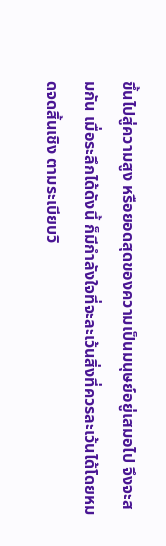ขึ้นไปสู่ความสูง หรือยอดสุดของความเป็นมนุษย์อยู่เสมอไป จึงจะสมกัน เมื่อระลึกได้ดังนี้ ก็มีกำลังใจที่จะละเว้นสิ่งที่ควรละเว้นได้โดยหมดจดสิ้นเชิง ตามระเบียบวิ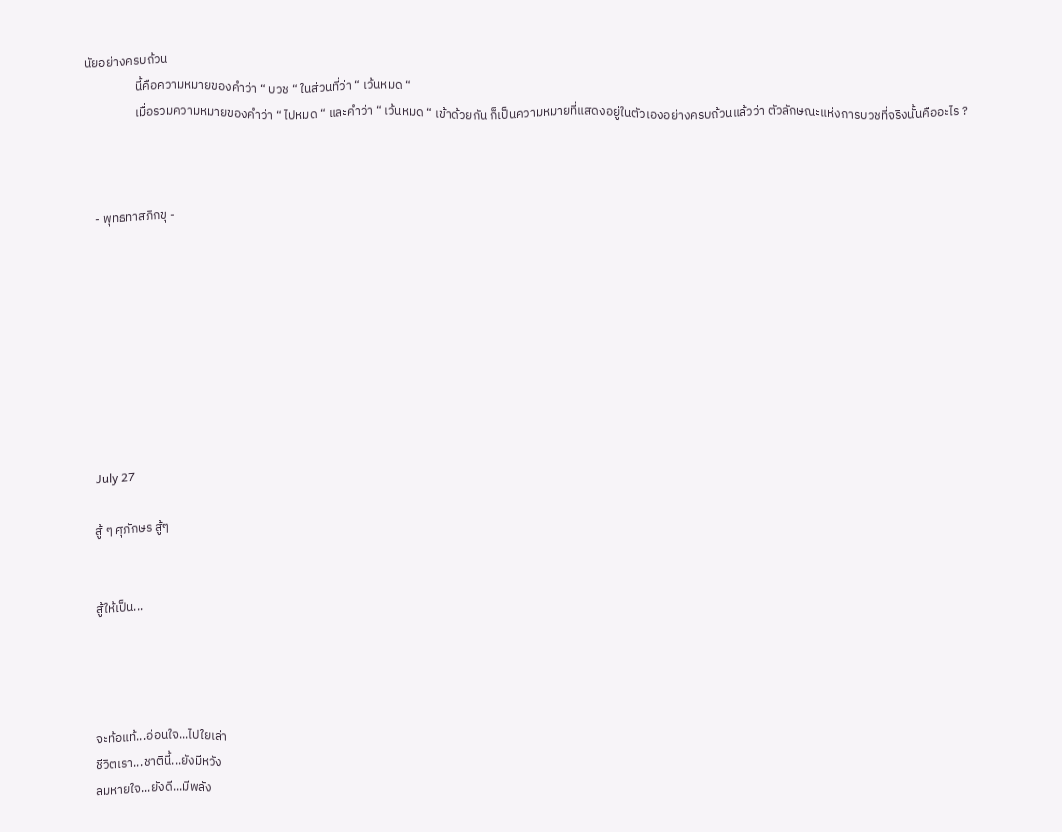นัยอย่างครบถ้วน
                  นี้คือความหมายของคำว่า “ บวช “ ในส่วนที่ว่า “ เว้นหมด “
                  เมื่อรวมความหมายของคำว่า “ ไปหมด “ และคำว่า “ เว้นหมด “ เข้าด้วยกัน ก็เป็นความหมายที่แสดงอยู่ในตัวเองอย่างครบถ้วนแล้วว่า ตัวลักษณะแห่งการบวชที่จริงนั้นคืออะไร ?



    - พุทธทาสภิกขุ -









    July 27

    สู้ ๆ ศุภักษร สู้ๆ


    สู้ให้เป็น...




    จะท้อแท้...อ่อนใจ...ไปใยเล่า
    ชีวิตเรา...ชาตินี้...ยังมีหวัง
    ลมหายใจ...ยังดี...มีพลัง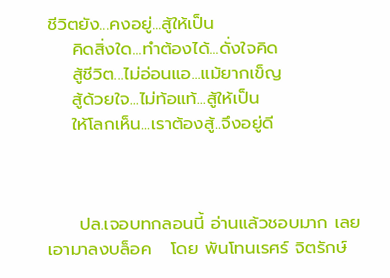ชีวิตยัง...คงอยู่...สู้ให้เป็น
    คิดสิ่งใด...ทำต้องได้...ดั่งใจคิด
    สู้ชีวิต...ไม่อ่อนแอ...แม้ยากเข็ญ
    สู้ด้วยใจ...ไม่ท้อแท้...สู้ให้เป็น
    ให้โลกเห็น...เราต้องสู้..จึงอยู่ดี



     ปล.เจอบทกลอนนี้ อ่านแล้วชอบมาก เลยเอามาลงบล็อค   โดย พันโทนเรศร์ จิตรักษ์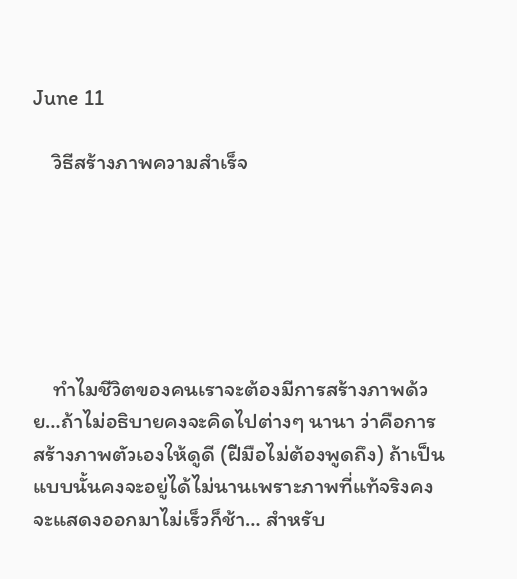June 11

    วิธีสร้างภาพความสำเร็จ






    ทำไมชีวิตของคนเราจะต้องมีการสร้างภาพด้วย…ถ้าไม่อธิบายคงจะคิดไปต่างๆ นานา ว่าคือการสร้างภาพตัวเองให้ดูดี (ฝีมือไม่ต้องพูดถึง) ถ้าเป็นแบบนั้นคงจะอยู่ได้ไม่นานเพราะภาพที่แท้จริงคงจะแสดงออกมาไม่เร็วก็ช้า… สำหรับ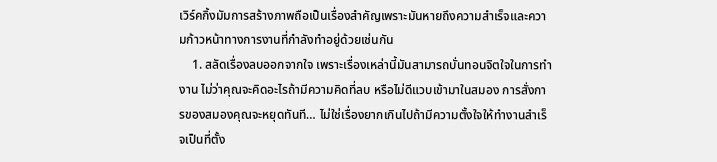เวิร์คกิ้งมัมการสร้างภาพถือเป็นเรื่องสำคัญเพราะมันหายถึงความสำเร็จและความก้าวหน้าทางการงานที่กำลังทำอยู่ด้วยเช่นกัน
    1. สลัดเรื่องลบออกจากใจ เพราะเรื่องเหล่านี้มันสามารถบั่นทอนจิตใจในการทำงาน ไม่ว่าคุณจะคิดอะไรถ้ามีความคิดที่ลบ หรือไม่ดีแวบเข้ามาในสมอง การสั่งการของสมองคุณจะหยุดทันที… ไม่ใช่เรื่องยากเกินไปถ้ามีความตั้งใจให้ทำงานสำเร็จเป็นที่ตั้ง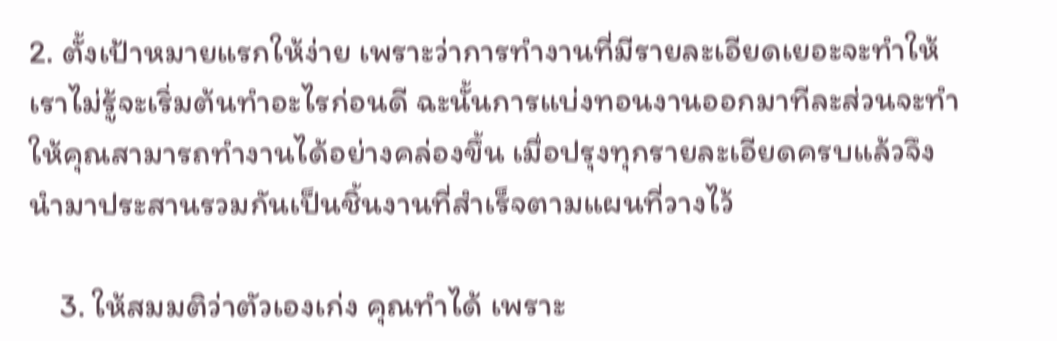2. ตั้งเป้าหมายแรกให้ง่าย เพราะว่าการทำงานที่มีรายละเอียดเยอะจะทำให้เราไม่รู้จะเริ่มต้นทำอะไรก่อนดี ฉะนั้นการแบ่งทอนงานออกมาทีละส่วนจะทำให้คุณสามารถทำงานได้อย่างคล่องขึ้น เมื่อปรุงทุกรายละเอียดครบแล้วจึงนำมาประสานรวมกันเป็นชิ้นงานที่สำเร็จตามแผนที่วางไว้

    3. ให้สมมติว่าตัวเองเก่ง คุณทำได้ เพราะ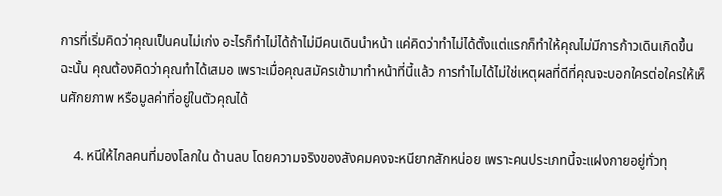การที่เริ่มคิดว่าคุณเป็นคนไม่เก่ง อะไรก็ทำไม่ได้ถ้าไม่มีคนเดินนำหน้า แค่คิดว่าทำไม่ได้ตั้งแต่แรกก็ทำให้คุณไม่มีการก้าวเดินเกิดขึ้น ฉะนั้น คุณต้องคิดว่าคุณทำได้เสมอ เพราะเมื่อคุณสมัครเข้ามาทำหน้าที่นี้แล้ว การทำไมได้ไม่ใช่เหตุผลที่ดีที่คุณจะบอกใครต่อใครให้เห็นศักยภาพ หรือมูลค่าที่อยู่ในตัวคุณได้

    4. หนีให้ไกลคนที่มองโลกใน ด้านลบ โดยความจริงของสังคมคงจะหนียากสักหน่อย เพราะคนประเภทนี้จะแฝงกายอยู่ทั่วทุ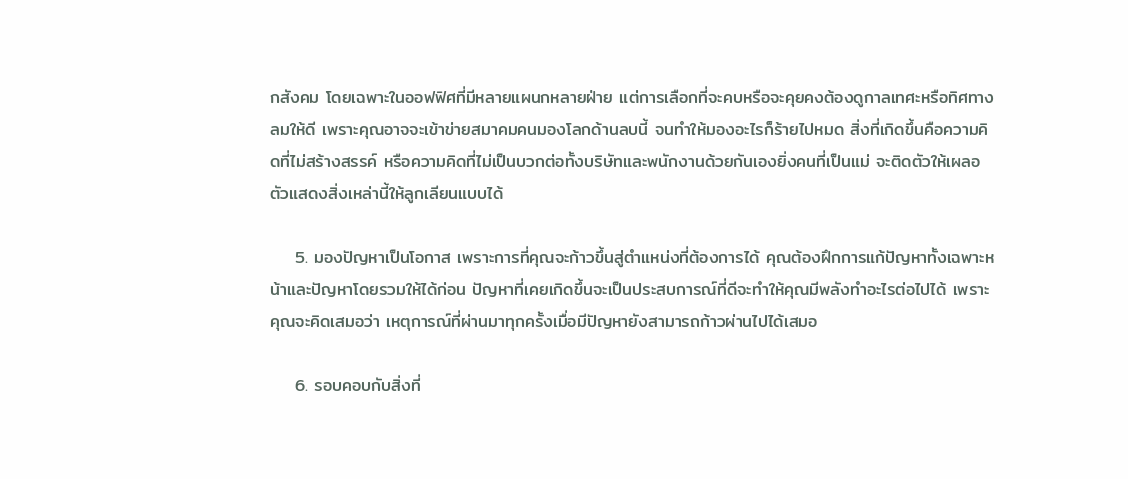กสังคม โดยเฉพาะในออฟฟิศที่มีหลายแผนกหลายฝ่าย แต่การเลือกที่จะคบหรือจะคุยคงต้องดูกาลเทศะหรือทิศทางลมให้ดี เพราะคุณอาจจะเข้าข่ายสมาคมคนมองโลกด้านลบนี้ จนทำให้มองอะไรก็ร้ายไปหมด สิ่งที่เกิดขึ้นคือความคิดที่ไม่สร้างสรรค์ หรือความคิดที่ไม่เป็นบวกต่อทั้งบริษัทและพนักงานด้วยกันเองยิ่งคนที่เป็นแม่ จะติดตัวให้เผลอตัวแสดงสิ่งเหล่านี้ให้ลูกเลียนแบบได้

    5. มองปัญหาเป็นโอกาส เพราะการที่คุณจะก้าวขึ้นสู่ตำแหน่งที่ต้องการได้ คุณต้องฝึกการแก้ปัญหาทั้งเฉพาะหน้าและปัญหาโดยรวมให้ได้ก่อน ปัญหาที่เคยเกิดขึ้นจะเป็นประสบการณ์ที่ดีจะทำให้คุณมีพลังทำอะไรต่อไปได้ เพราะคุณจะคิดเสมอว่า เหตุการณ์ที่ผ่านมาทุกครั้งเมื่อมีปัญหายังสามารถก้าวผ่านไปได้เสมอ

    6. รอบคอบกับสิ่งที่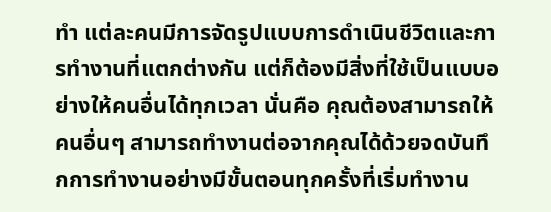ทำ แต่ละคนมีการจัดรูปแบบการดำเนินชีวิตและการทำงานที่แตกต่างกัน แต่ก็ต้องมีสิ่งที่ใช้เป็นแบบอย่างให้คนอื่นได้ทุกเวลา นั่นคือ คุณต้องสามารถให้คนอื่นๆ สามารถทำงานต่อจากคุณได้ด้วยจดบันทึกการทำงานอย่างมีขั้นตอนทุกครั้งที่เริ่มทำงาน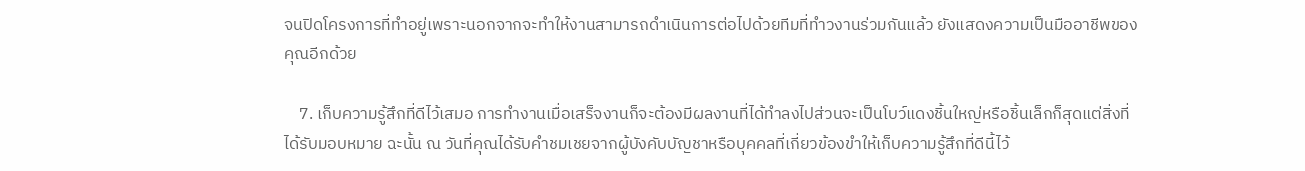จนปิดโครงการที่ทำอยู่เพราะนอกจากจะทำให้งานสามารถดำเนินการต่อไปด้วยทีมที่ทำวงานร่วมกันแล้ว ยังแสดงความเป็นมืออาชีพของคุณอีกด้วย

    7. เก็บความรู้สึกที่ดีไว้เสมอ การทำงานเมื่อเสร็จงานก็จะต้องมีผลงานที่ได้ทำลงไปส่วนจะเป็นโบว์แดงชิ้นใหญ่หรือชิ้นเล็กก็สุดแต่สิ่งที่ได้รับมอบหมาย ฉะนั้น ณ วันที่คุณได้รับคำชมเชยจากผู้บังคับบัญชาหรือบุคคลที่เกี่ยวข้องขำให้เก็บความรู้สึกที่ดีนี้ไว้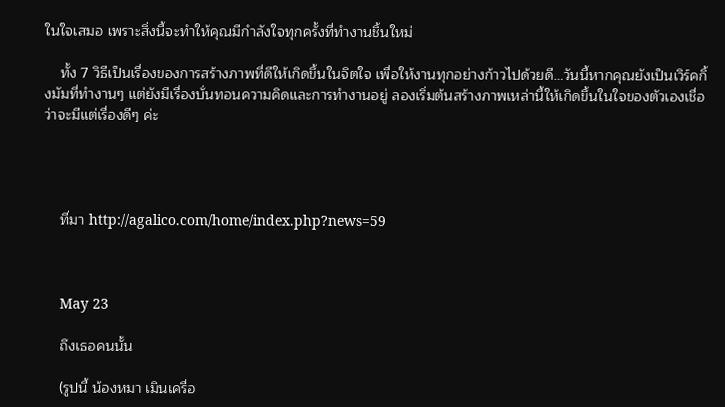ในใจเสมอ เพราะสิ่งนี้จะทำให้คุณมีกำลังใจทุกครั้งที่ทำงานชิ้นใหม่

    ทั้ง 7 วิธีเป็นเรื่องของการสร้างภาพที่ดีให้เกิดขึ้นในจิตใจ เพื่อให้งานทุกอย่างก้าวไปด้วยดี…วันนี้หากคุณยังเป็นเวิร์คกิ้งมัมที่ทำงานๆ แต่ยังมีเรื่องบั่นทอนความคิดและการทำงานอยู่ ลองเริ่มต้นสร้างภาพเหล่านี้ให้เกิดขึ้นในใจของตัวเองเชื่อว่าจะมีแต่เรื่องดีๆ ค่ะ




    ที่มา http://agalico.com/home/index.php?news=59



    May 23

    ถึงเธอคนนั้น

    (รูปนี้ น้องหมา เมินเครื่อ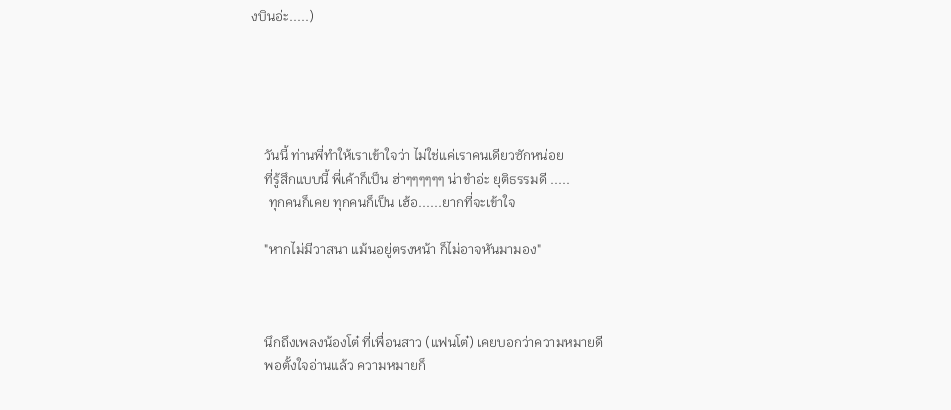งบินอ่ะ.....)





    วันนี้ ท่านพี่ทำให้เราเข้าใจว่า ไม่ใช่แค่เราคนเดียวซักหน่อย
    ที่รู้สึกแบบนี้ พี่เค้าก็เป็น ฮ่าๆๆๆๆๆๆ น่าขำอ่ะ ยุติธรรมดี .....
     ทุกคนก็เคย ทุกคนก็เป็น เฮ้อ......ยากที่จะเข้าใจ

    "หากไม่มีวาสนา แม้นอยู่ตรงหน้า ก็ไม่อาจหันมามอง"



    นึกถึงเพลงน้องโต๋ ที่เพื่อนสาว (แฟนโต๋) เคยบอกว่าความหมายดี
    พอตั้งใจอ่านแล้ว ความหมายก็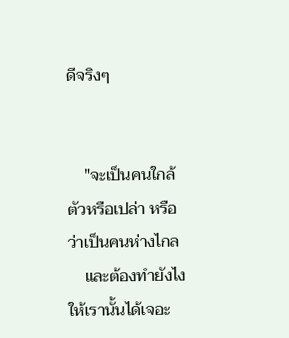ดีจริงๆ


    "จะเป็นคนใกล้ตัวหรือเปล่า หรือว่าเป็นคนห่างไกล
    และต้องทำยังไงให้เรานั้นได้เจอะ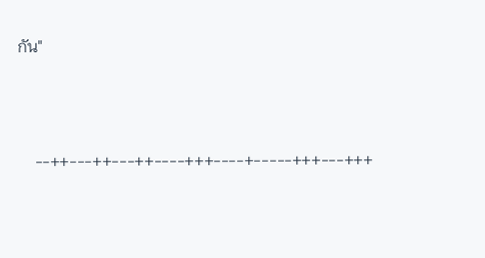กัน"





    --++---++---++----+++----+-----+++---+++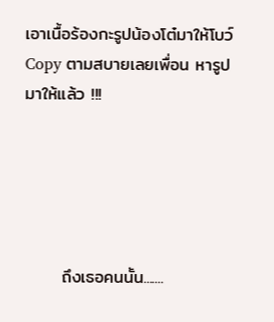เอาเนื้อร้องกะรูปน้องโต๋มาให้โบว์ Copy ตามสบายเลยเพื่อน หารูปมาให้แล้ว !!!





      ถึงเธอคนนั้น.......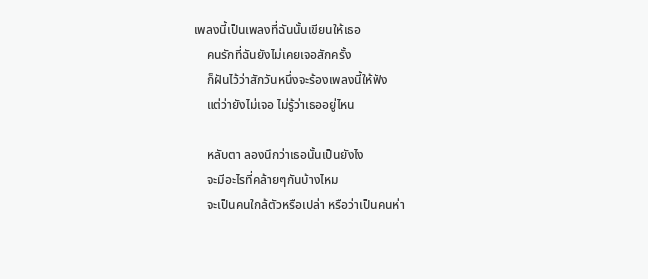เพลงนี้เป็นเพลงที่ฉันนั้นเขียนให้เธอ
    คนรักที่ฉันยังไม่เคยเจอสักครั้ง
    ก็ฝันไว้ว่าสักวันหนึ่งจะร้องเพลงนี้ให้ฟัง
    แต่ว่ายังไม่เจอ ไม่รู้ว่าเธออยู่ไหน

    หลับตา ลองนึกว่าเธอนั้นเป็นยังไง
    จะมีอะไรที่คล้ายๆกันบ้างไหม
    จะเป็นคนใกล้ตัวหรือเปล่า หรือว่าเป็นคนห่า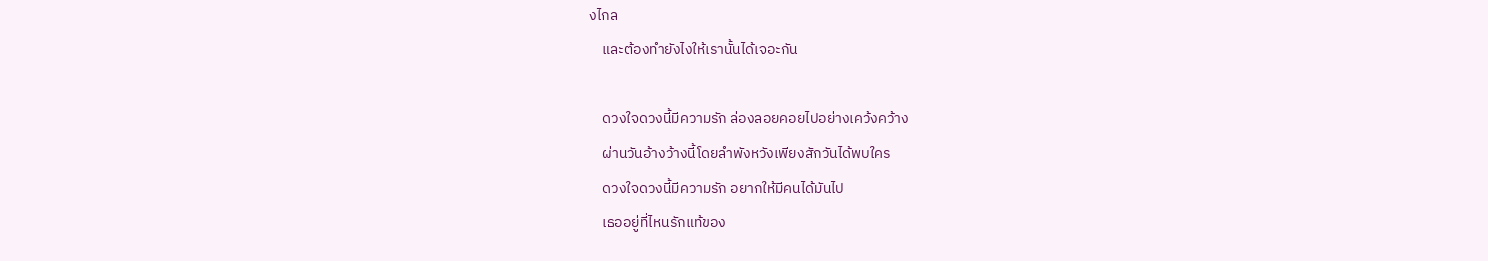งไกล
    และต้องทำยังไงให้เรานั้นได้เจอะกัน

    ดวงใจดวงนี้มีความรัก ล่องลอยคอยไปอย่างเคว้งคว้าง
    ผ่านวันอ้างว้างนี้โดยลำพังหวังเพียงสักวันได้พบใคร
    ดวงใจดวงนี้มีความรัก อยากให้มีคนได้มันไป
    เธออยู่ที่ไหนรักแท้ของ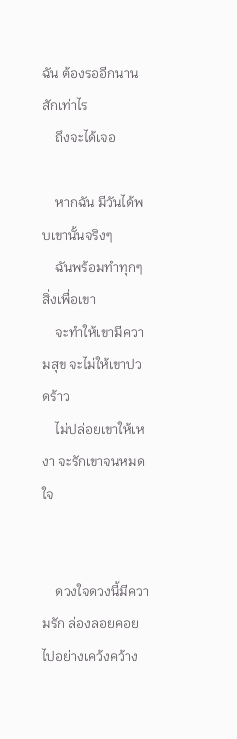ฉัน ต้องรออีกนานสักเท่าไร
    ถึงจะได้เจอ

    หากฉัน มีวันได้พบเขานั้นจริงๆ
    ฉันพร้อมทำทุกๆสิ่งเพื่อเขา
    จะทำให้เขามีความสุข จะไม่ให้เขาปวดร้าว
    ไม่ปล่อยเขาให้เหงา จะรักเขาจนหมดใจ


    ดวงใจดวงนี้มีความรัก ล่องลอยคอยไปอย่างเคว้งคว้าง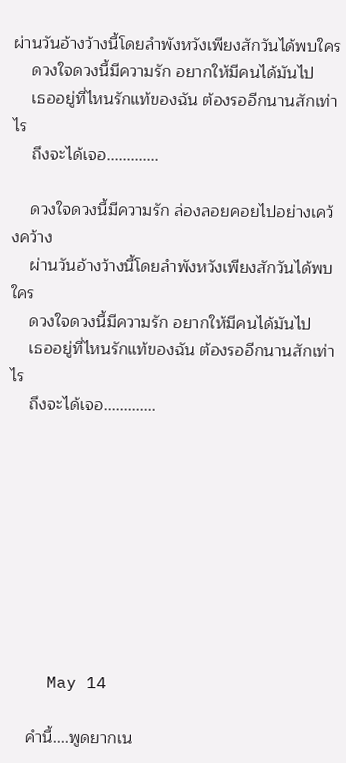ผ่านวันอ้างว้างนี้โดยลำพังหวังเพียงสักวันได้พบใคร
    ดวงใจดวงนี้มีความรัก อยากให้มีคนได้มันไป
    เธออยู่ที่ไหนรักแท้ของฉัน ต้องรออีกนานสักเท่าไร
    ถึงจะได้เจอ.............

    ดวงใจดวงนี้มีความรัก ล่องลอยคอยไปอย่างเคว้งคว้าง
    ผ่านวันอ้างว้างนี้โดยลำพังหวังเพียงสักวันได้พบใคร
    ดวงใจดวงนี้มีความรัก อยากให้มีคนได้มันไป
    เธออยู่ที่ไหนรักแท้ของฉัน ต้องรออีกนานสักเท่าไร
    ถึงจะได้เจอ.............









    May 14

    คำนี้....พูดยากเน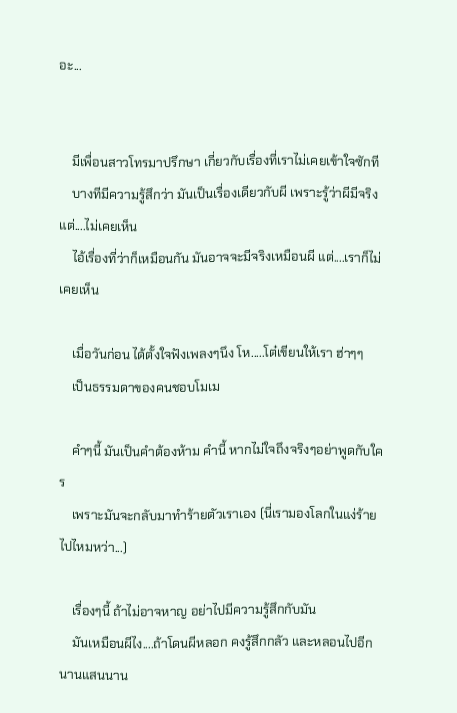อะ...


    มีเพื่อนสาวโทรมาปรึกษา เกี่ยวกับเรื่องที่เราไม่เคยเข้าใจซักที
    บางทีมีความรู้สึกว่า มันเป็นเรื่องเดียวกับผี เพราะรู้ว่าผีมีจริง แต่....ไม่เคยเห็น
    ไอ้เรื่องที่ว่าก็เหมือนกัน มันอาจจะมีจริงเหมือนผี แต่....เราก็ไม่เคยเห็น

    เมื่อวันก่อน ได้ตั้งใจฟังเพลงๆนึง โห.....โต๋เขียนให้เรา ฮ่าๆๆ
    เป็นธรรมดาของคนชอบโมเม

    คำๆนี้ มันเป็นคำต้องห้าม คำนี้ หากไม่ใจถึงจริงๆอย่าพูดกับใคร
    เพราะมันจะกลับมาทำร้ายตัวเราเอง (นี่เรามองโลกในแง่ร้ายไปไหมหว่า...)

    เรื่องๆนี้ ถ้าไม่อาจหาญ อย่าไปมีความรู้สึกกับมัน
    มันเหมือนผีไง....ถ้าโดนผีหลอก คงรู้สึกกลัว และหลอนไปอีกนานแสนนาน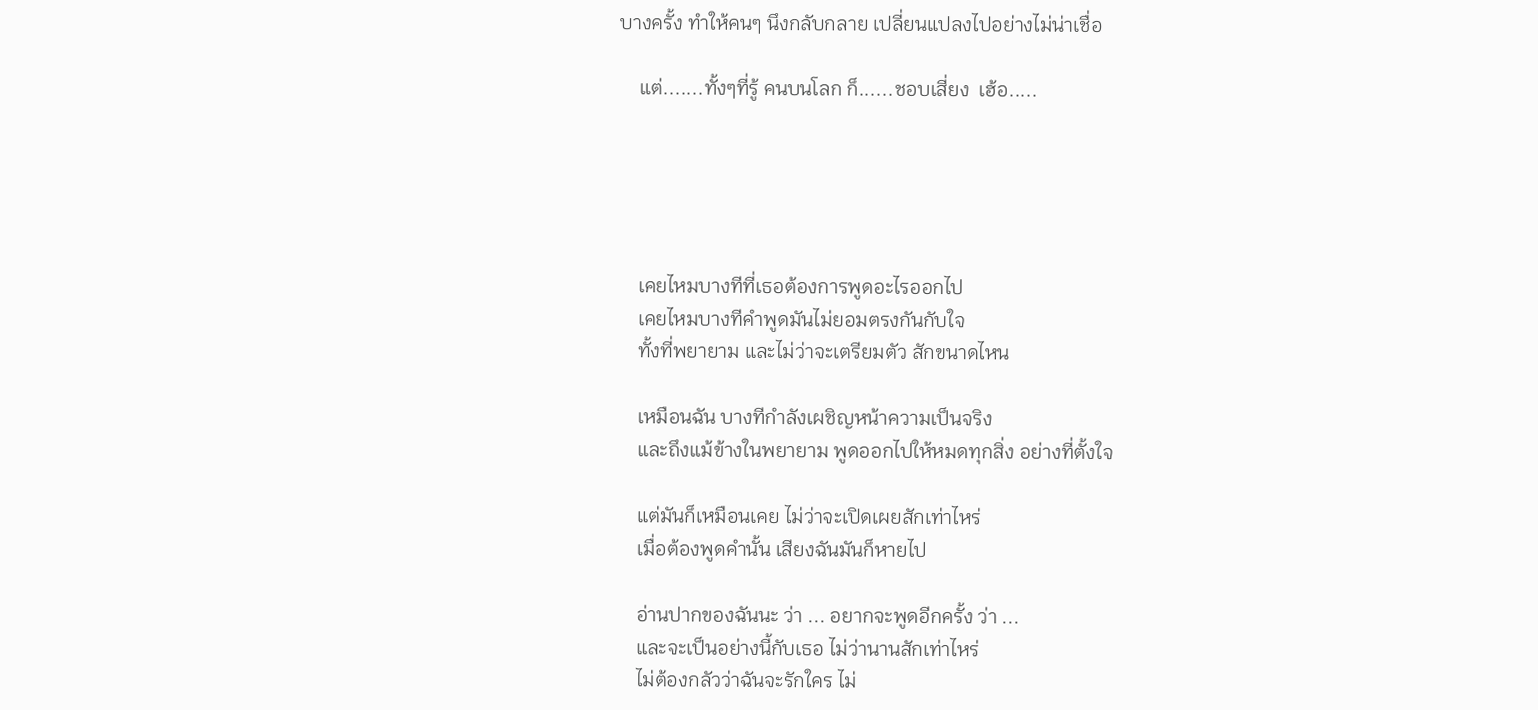บางครั้ง ทำให้คนๆ นึงกลับกลาย เปลี่ยนแปลงไปอย่างไม่น่าเชื่อ

    แต่.......ทั้งๆที่รู้ คนบนโลก ก็......ชอบเสี่ยง  เฮ้อ.....





    เคยไหมบางทีที่เธอต้องการพูดอะไรออกไป
    เคยไหมบางทีคำพูดมันไม่ยอมตรงกันกับใจ
    ทั้งที่พยายาม และไม่ว่าจะเตรียมตัว สักขนาดไหน

    เหมือนฉัน บางทีกำลังเผชิญหน้าความเป็นจริง
    และถึงแม้ข้างในพยายาม พูดออกไปให้หมดทุกสิ่ง อย่างที่ตั้งใจ

    แต่มันก็เหมือนเคย ไม่ว่าจะเปิดเผยสักเท่าไหร่
    เมื่อต้องพูดคำนั้น เสียงฉันมันก็หายไป

    อ่านปากของฉันนะ ว่า ... อยากจะพูดอีกครั้ง ว่า ...
    และจะเป็นอย่างนี้กับเธอ ไม่ว่านานสักเท่าไหร่
    ไม่ต้องกลัวว่าฉันจะรักใคร ไม่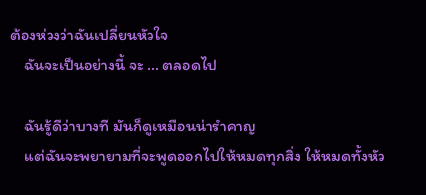ต้องห่วงว่าฉันเปลี่ยนหัวใจ
    ฉันจะเป็นอย่างนี้ จะ ... ตลอดไป

    ฉันรู้ดีว่าบางที มันก็ดูเหมือนน่ารำคาญ
    แต่ฉันจะพยายามที่จะพูดออกไปให้หมดทุกสิ่ง ให้หมดทั้งหัว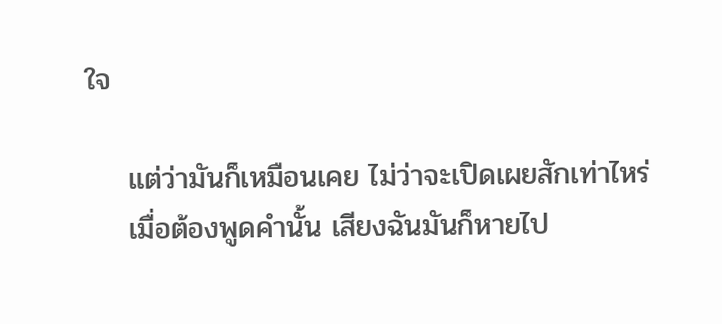ใจ

    แต่ว่ามันก็เหมือนเคย ไม่ว่าจะเปิดเผยสักเท่าไหร่
    เมื่อต้องพูดคำนั้น เสียงฉันมันก็หายไป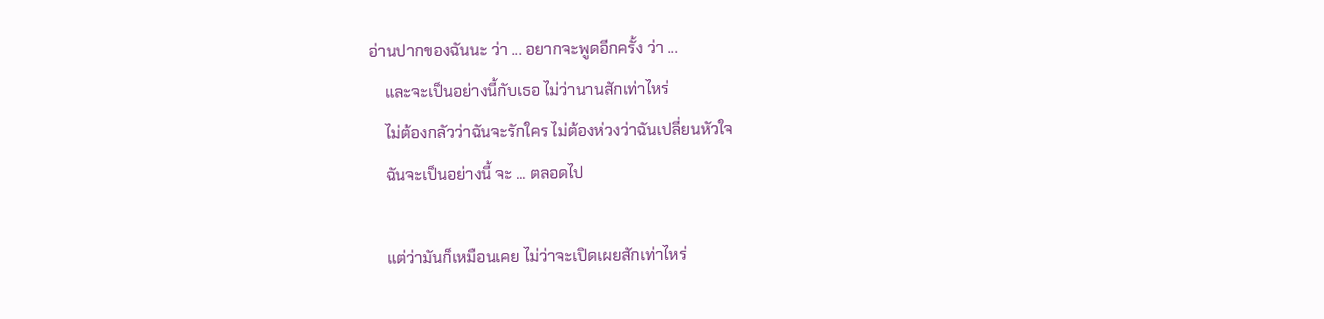อ่านปากของฉันนะ ว่า ... อยากจะพูดอีกครั้ง ว่า ...
    และจะเป็นอย่างนี้กับเธอ ไม่ว่านานสักเท่าไหร่
    ไม่ต้องกลัวว่าฉันจะรักใคร ไม่ต้องห่วงว่าฉันเปลี่ยนหัวใจ
    ฉันจะเป็นอย่างนี้ จะ ... ตลอดไป

    แต่ว่ามันก็เหมือนเคย ไม่ว่าจะเปิดเผยสักเท่าไหร่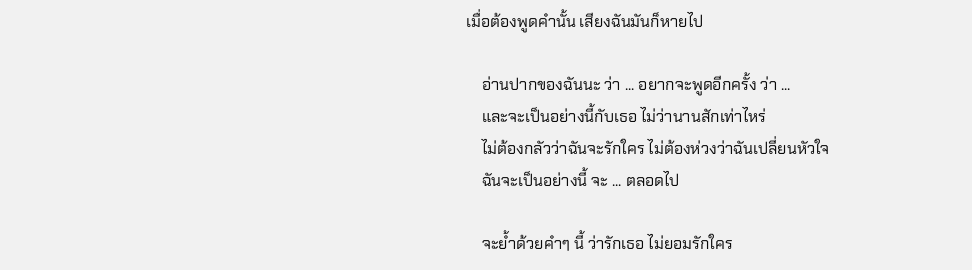เมื่อต้องพูดคำนั้น เสียงฉันมันก็หายไป

    อ่านปากของฉันนะ ว่า ... อยากจะพูดอีกครั้ง ว่า ...
    และจะเป็นอย่างนี้กับเธอ ไม่ว่านานสักเท่าไหร่
    ไม่ต้องกลัวว่าฉันจะรักใคร ไม่ต้องห่วงว่าฉันเปลี่ยนหัวใจ
    ฉันจะเป็นอย่างนี้ จะ ... ตลอดไป

    จะย้ำด้วยคำๆ นี้ ว่ารักเธอ ไม่ยอมรักใคร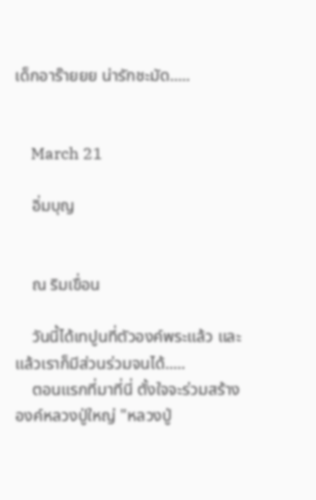เด็กอาร๊ายยย น่ารักชะมัด.....


    March 21

    อิ่มบุญ


    ณ ริมเขื่อน

    วันนี้ได้เทปูนที่ตัวองค์พระแล้ว และแล้วเราก็มีส่วนร่วมจนได้.....
    ตอนแรกที่มาที่นี่ ตั้งใจจะร่วมสร้างองค์หลวงปู่ใหญ่ "หลวงปู่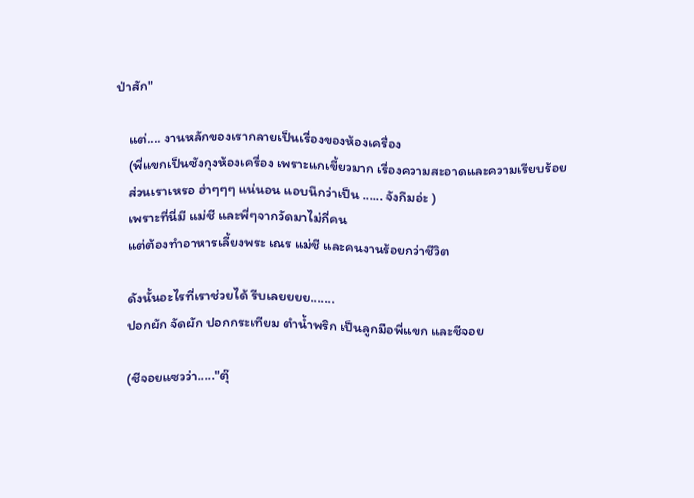ป่าสัก"

    แต่.... งานหลักของเรากลายเป็นเรื่องของห้องเครื่อง
    (พี่แขกเป็นซังกุงห้องเครื่อง เพราะแกเขี้ยวมาก เรื่องความสะอาดและความเรียบร้อย
    ส่วนเราเหรอ ฮ่าๆๆๆ แน่นอน แอบนึกว่าเป็น ...... จังกึมอ่ะ )
    เพราะที่นี่มี แม่ชี และพี่ๆจากวัดมาไม่กี่คน
    แต่ต้องทำอาหารเลี้ยงพระ เณร แม่ชี และคนงานร้อยกว่าชีวิต

    ดังนั้นอะไรที่เราช่วยได้ รีบเลยยยย.......
    ปอกผัก จัดผัก ปอกกระเทียม ตำน้ำพริก เป็นลูกมือพี่แขก และชีจอย

    (ชีจอยแซวว่า....."ตุ๊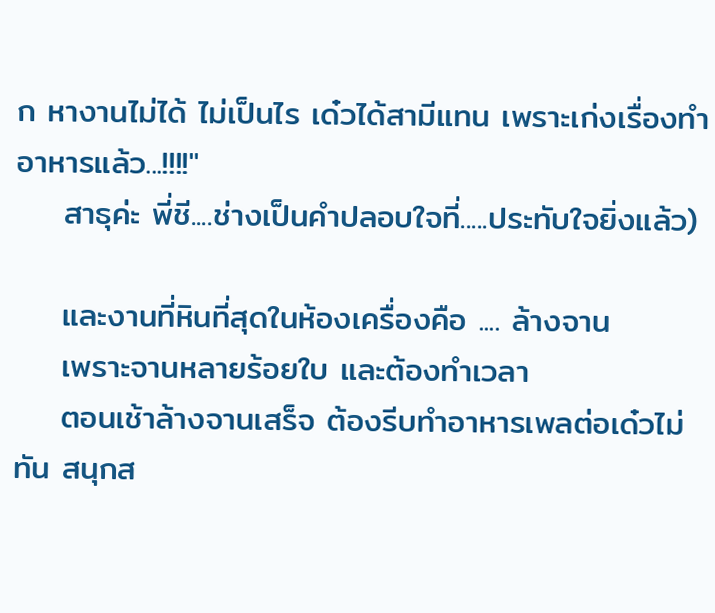ก หางานไม่ได้ ไม่เป็นไร เด๋วได้สามีแทน เพราะเก่งเรื่องทำอาหารแล้ว...!!!!"
    สาธุค่ะ พี่ชี....ช่างเป็นคำปลอบใจที่.....ประทับใจยิ่งแล้ว)

    และงานที่หินที่สุดในห้องเครื่องคือ .... ล้างจาน
    เพราะจานหลายร้อยใบ และต้องทำเวลา
    ตอนเช้าล้างจานเสร็จ ต้องรีบทำอาหารเพลต่อเด๋วไม่ทัน สนุกส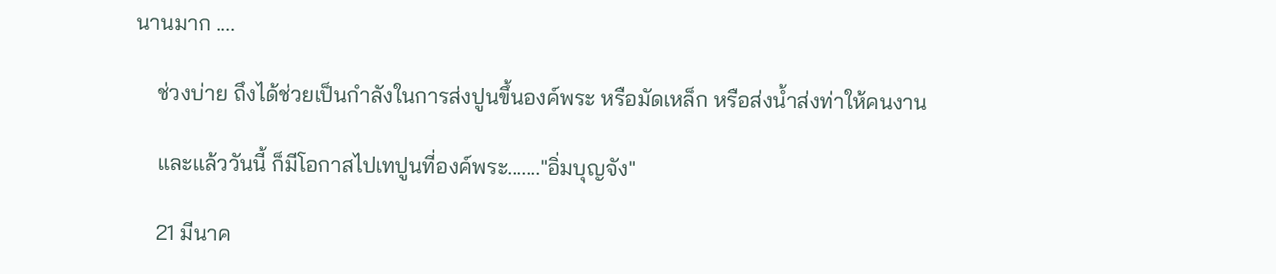นานมาก ....

    ช่วงบ่าย ถึงได้ช่วยเป็นกำลังในการส่งปูนขึ้นองค์พระ หรือมัดเหล็ก หรือส่งน้ำส่งท่าให้คนงาน

    และแล้ววันนี้ ก็มีโอกาสไปเทปูนที่องค์พระ......."อิ่มบุญจัง"

    21 มีนาค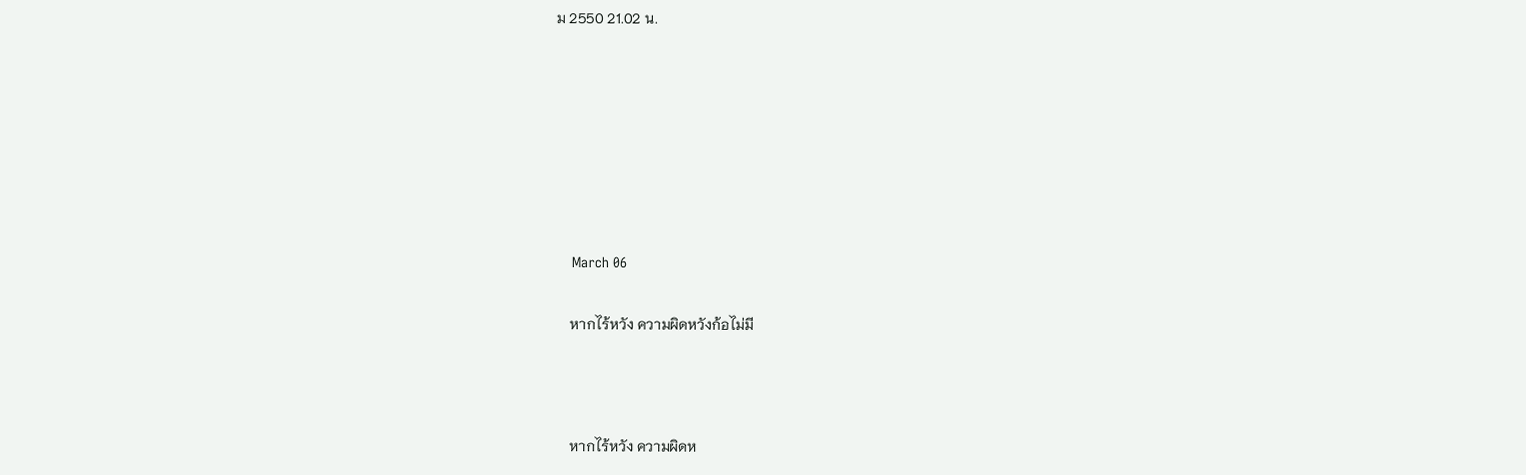ม 2550 21.02 น.







    March 06

    หากไร้หวัง ความผิดหวังก้อไม่มี



    หากไร้หวัง ความผิดห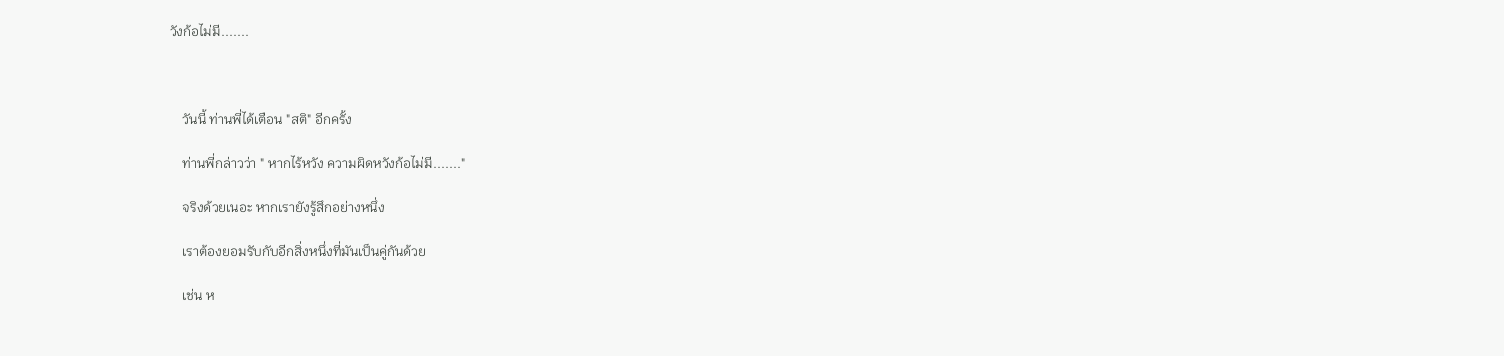วังก้อไม่มี.......



    วันนี้ ท่านพี่ได้เตือน "สติ" อีกครั้ง

    ท่านพี่กล่าวว่า " หากไร้หวัง ความผิดหวังก้อไม่มี......."

    จริงด้วยเนอะ หากเรายังรู้สึกอย่างหนึ่ง

    เราต้องยอมรับกับอีกสิ่งหนึ่งที่มันเป็นคู่กันด้วย

    เช่น ห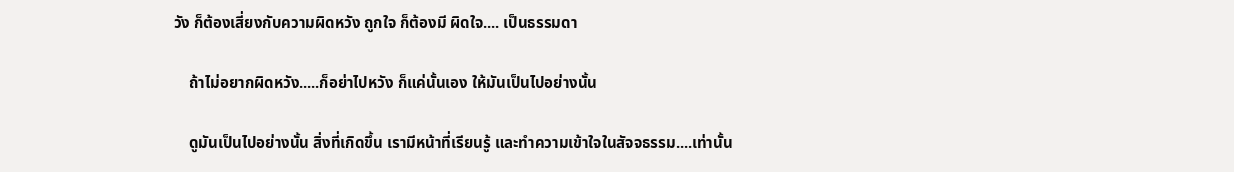วัง ก็ต้องเสี่ยงกับความผิดหวัง ถูกใจ ก็ต้องมี ผิดใจ.... เป็นธรรมดา

    ถ้าไม่อยากผิดหวัง.....ก็อย่าไปหวัง ก็แค่นั้นเอง ให้มันเป็นไปอย่างนั้น

    ดูมันเป็นไปอย่างนั้น สิ่งที่เกิดขึ้น เรามีหน้าที่เรียนรู้ และทำความเข้าใจในสัจจธรรม....เท่านั้น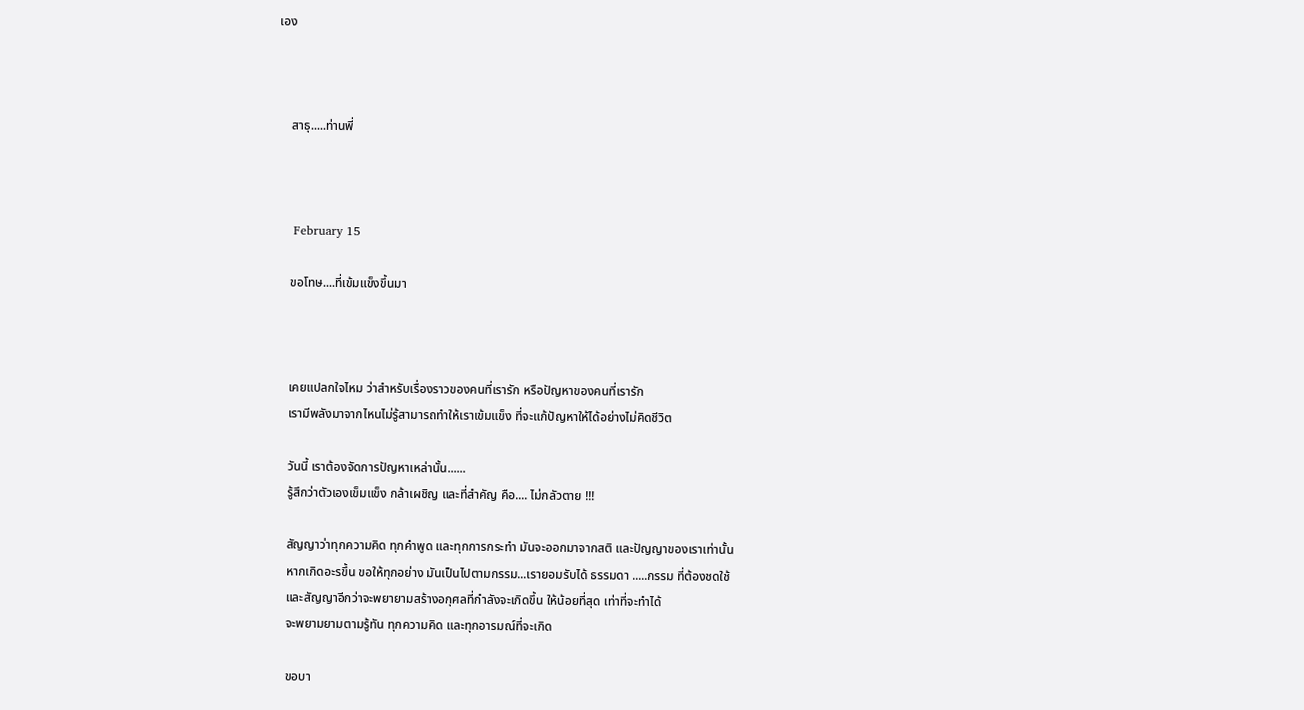เอง



    สาธุ.....ท่านพี่



    February 15

    ขอโทษ....ที่เข้มแข็งขึ้นมา



    เคยแปลกใจไหม ว่าสำหรับเรื่องราวของคนที่เรารัก หรือปัญหาของคนที่เรารัก
    เรามีพลังมาจากไหนไม่รู้สามารถทำให้เราเข้มแข็ง ที่จะแก้ปัญหาให้ได้อย่างไม่คิดชีวิต

    วันนี้ เราต้องจัดการปัญหาเหล่านั้น......
    รู้สึกว่าตัวเองเข็มแข็ง กล้าเผชิญ และที่สำคัญ คือ.... ไม่กลัวตาย !!!

    สัญญาว่าทุกความคิด ทุกคำพูด และทุกการกระทำ มันจะออกมาจากสติ และปัญญาของเราเท่านั้น
    หากเกิดอะรขึ้น ขอให้ทุกอย่าง มันเป็นไปตามกรรม...เรายอมรับได้ ธรรมดา .....กรรม ที่ต้องชดใช้
    และสัญญาอีกว่าจะพยายามสร้างอกุศลที่กำลังจะเกิดขึ้น ให้น้อยที่สุด เท่าที่จะทำได้
    จะพยามยามตามรู้ทัน ทุกความคิด และทุกอารมณ์ที่จะเกิด

    ขอบา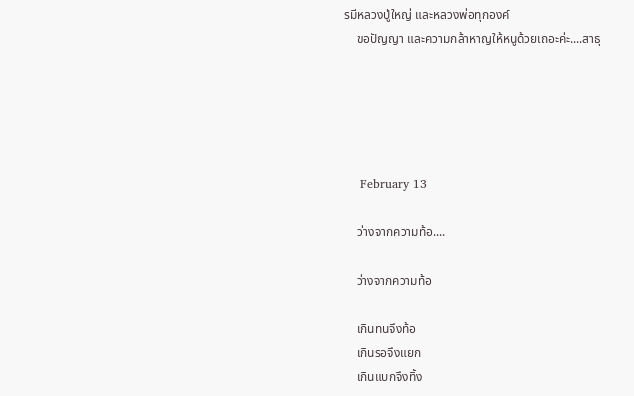รมีหลวงปู่ใหญ่ และหลวงพ่อทุกองค์
    ขอปัญญา และความกล้าหาญให้หนูด้วยเถอะค่ะ....สาธุ





    February 13

    ว่างจากความท้อ....

    ว่างจากความท้อ

    เกินทนจึงท้อ
    เกินรอจึงแยก
    เกินแบกจึงทิ้ง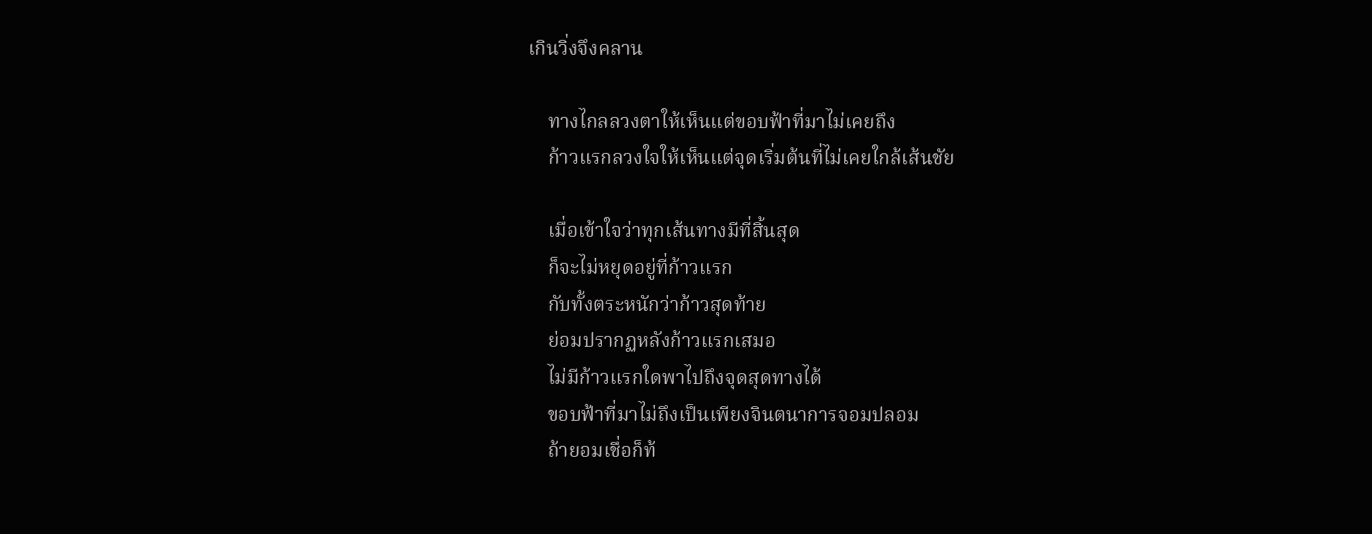เกินวิ่งจึงคลาน

    ทางไกลลวงตาให้เห็นแต่ขอบฟ้าที่มาไม่เคยถึง
    ก้าวแรกลวงใจให้เห็นแต่จุดเริ่มต้นที่ไม่เคยใกล้เส้นชัย

    เมื่อเข้าใจว่าทุกเส้นทางมีที่สิ้นสุด
    ก็จะไม่หยุดอยู่ที่ก้าวแรก
    กับทั้งตระหนักว่าก้าวสุดท้าย
    ย่อมปรากฏหลังก้าวแรกเสมอ
    ไม่มีก้าวแรกใดพาไปถึงจุดสุดทางได้
    ขอบฟ้าที่มาไม่ถึงเป็นเพียงจินตนาการจอมปลอม
    ถ้ายอมเชื่อก็ท้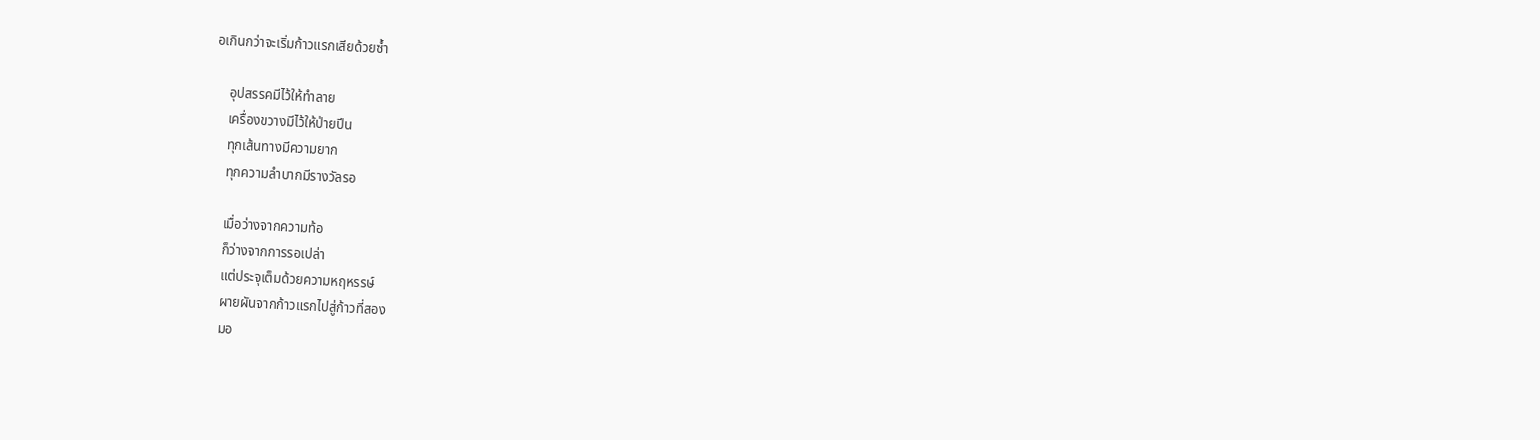อเกินกว่าจะเริ่มก้าวแรกเสียด้วยซ้ำ

    อุปสรรคมีไว้ให้ทำลาย
    เครื่องขวางมีไว้ให้ป่ายปีน
    ทุกเส้นทางมีความยาก
    ทุกความลำบากมีรางวัลรอ

    เมื่อว่างจากความท้อ
    ก็ว่างจากการรอเปล่า
    แต่ประจุเต็มด้วยความหฤหรรษ์
    ผายผันจากก้าวแรกไปสู่ก้าวที่สอง
    มอ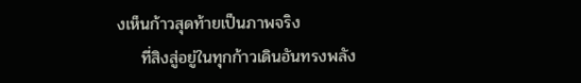งเห็นก้าวสุดท้ายเป็นภาพจริง
    ที่สิงสู่อยู่ในทุกก้าวเดินอันทรงพลัง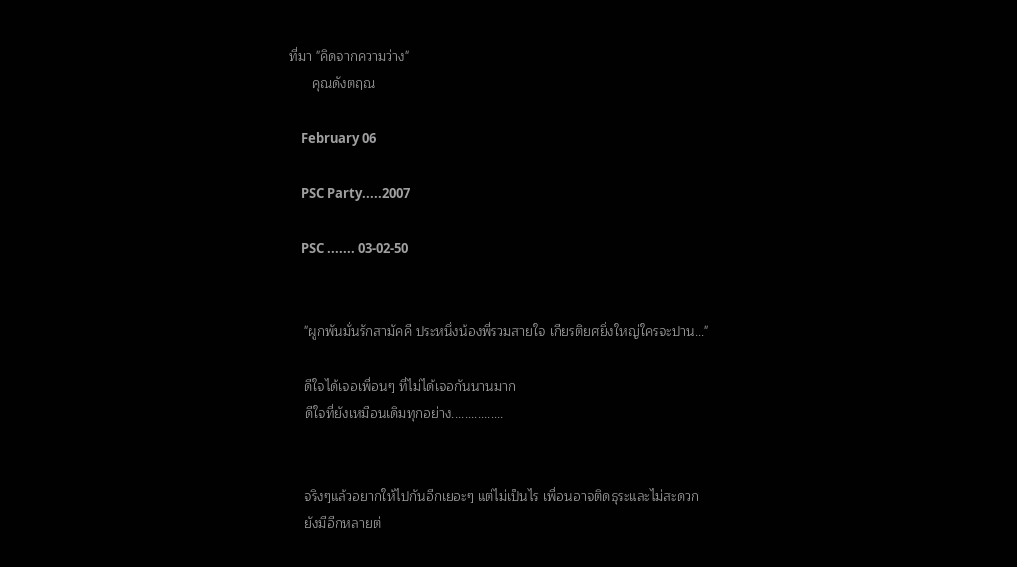ที่มา "คิดจากความว่าง"
      คุณดังตฤณ

    February 06

    PSC Party.....2007

    PSC ....... 03-02-50


    "ผูกพันมั่นรักสามัคคี ประหนึ่งน้องพี่รวมสายใจ เกียรติยศยิ่งใหญ่ใครจะปาน..."

    ดีใจได้เจอเพื่อนๆ ที่ไม่ได้เจอกันนานมาก
    ดีใจที่ยังเหมือนเดิมทุกอย่าง................


    จริงๆแล้วอยากให้ไปกันอีกเยอะๆ แต่ไม่เป็นไร เพื่อนอาจติดธุระและไม่สะดวก
    ยังมีอีกหลายต่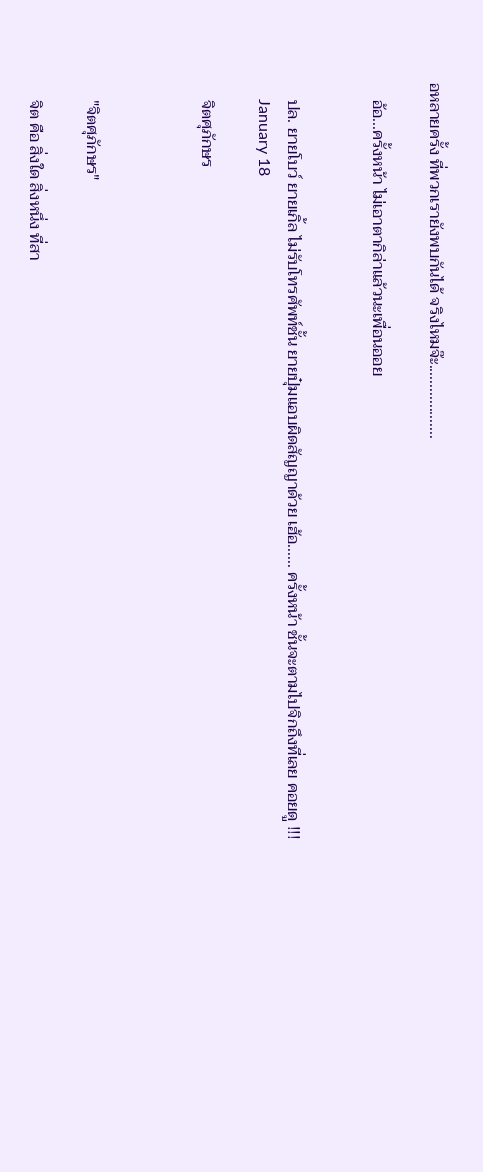อหลายครั้ง ที่พวกเรายังพบกันได้ จริงไหมจ๊ะ...................

    อ้อ...ครั้งหน้า ไม่เอาตากิล่าแล้วนะเพื่อนออย


    ปล. ยายโบว์ ยายเกิ้ล ไม่รับโทรศัพท์ชั้น ยายปุ๋มแอบผิดสัญญาด้วย เฮ้อ...... ครั้งหน้า ชั้นจะตามไปจิกถึงที่เลย คอยดู !!!
    January 18

    จิตศุภักษร



    "จิตศุภักษร"

    จิต คือ สิ่งใด สิ่งหนึ่ง ที่สา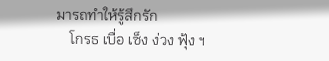มารถทำให้รู้สึกรัก
    โกรธ เบื่อ เซ็ง ง่วง ฟุ้ง ฯ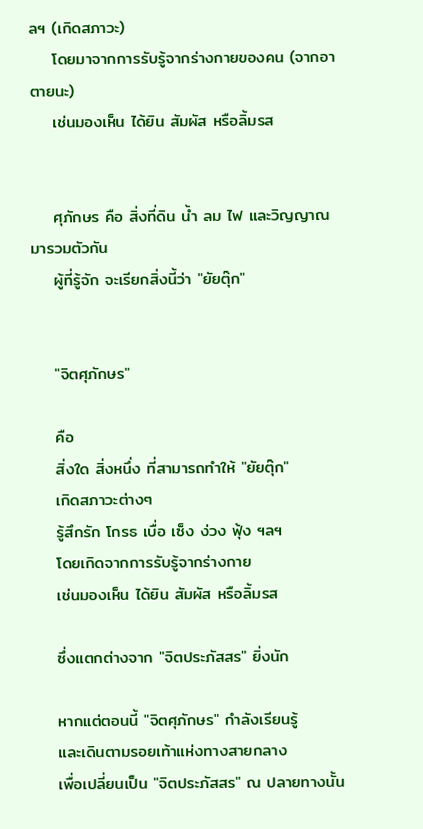ลฯ (เกิดสภาวะ)
    โดยมาจากการรับรู้จากร่างกายของคน (จากอาตายนะ)
    เช่นมองเห็น ได้ยิน สัมผัส หรือลิ้มรส


    ศุภักษร คือ สิ่งที่ดิน น้ำ ลม ไฟ และวิญญาณ มารวมตัวกัน
    ผู้ที่รู้จัก จะเรียกสิ่งนี้ว่า "ยัยตุ๊ก"


    "จิตศุภักษร"

    คือ
    สิ่งใด สิ่งหนึ่ง ที่สามารถทำให้ "ยัยตุ๊ก"
    เกิดสภาวะต่างๆ
    รู้สึกรัก โกรธ เบื่อ เซ็ง ง่วง ฟุ้ง ฯลฯ
    โดยเกิดจากการรับรู้จากร่างกาย
    เช่นมองเห็น ได้ยิน สัมผัส หรือลิ้มรส

    ซึ่งแตกต่างจาก "จิตประภัสสร" ยิ่งนัก

    หากแต่ตอนนี้ "จิตศุภักษร" กำลังเรียนรู้
    และเดินตามรอยเท้าแห่งทางสายกลาง
    เพื่อเปลี่ยนเป็น "จิตประภัสสร" ณ ปลายทางนั้น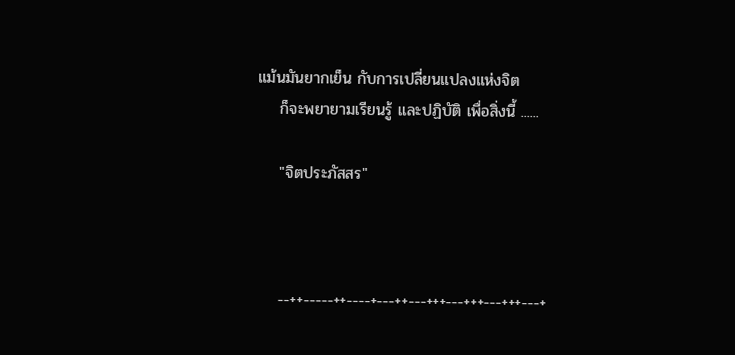แม้นมันยากเย็น กับการเปลี่ยนแปลงแห่งจิต
    ก็จะพยายามเรียนรู้ และปฏิบัติ เพื่อสิ่งนี้ ......

    "จิตประภัสสร"



    --++-----++----+---++---+++---+++---+++---+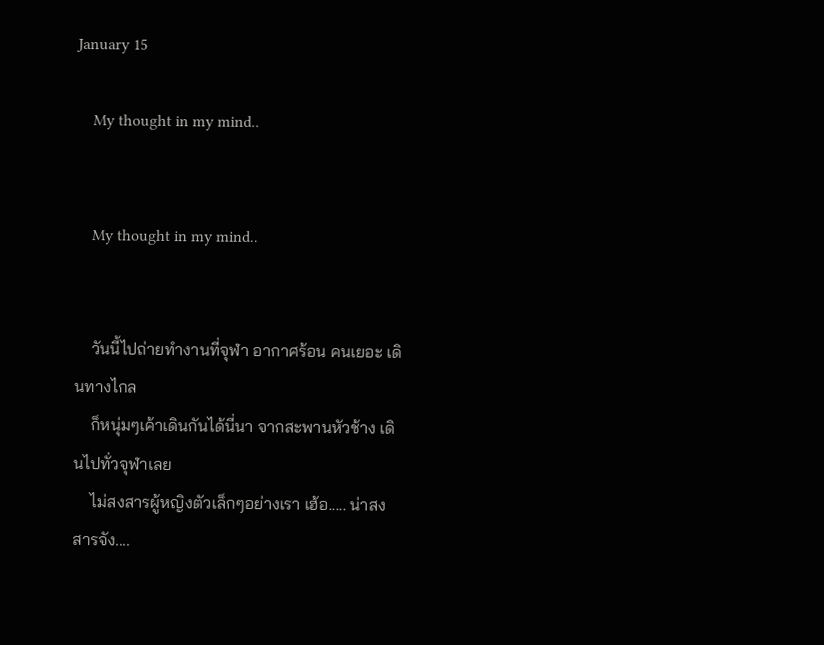January 15

    My thought in my mind..


    My thought in my mind..


    วันนี้ไปถ่ายทำงานที่จุฬา อากาศร้อน คนเยอะ เดินทางไกล
    ก็หนุ่มๆเค้าเดินกันได้นี่นา จากสะพานหัวช้าง เดินไปทั่วจุฬาเลย
    ไม่สงสารผู้หญิงตัวเล็กๆอย่างเรา เฮ้อ..... น่าสงสารจัง....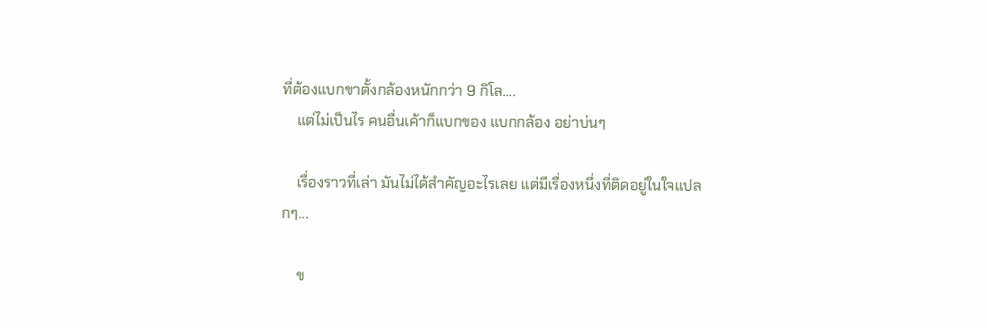ที่ต้องแบกขาตั้งกล้องหนักกว่า 9 กิโล....
    แต่ไม่เป็นไร คนอื่นเค้าก็แบกของ แบกกล้อง อย่าบ่นๆ

    เรื่องราวที่เล่า มันไม่ได้สำคัญอะไรเลย แต่มีเรื่องหนึ่งที่ติดอยู่ในใจแปลกๆ...

    ข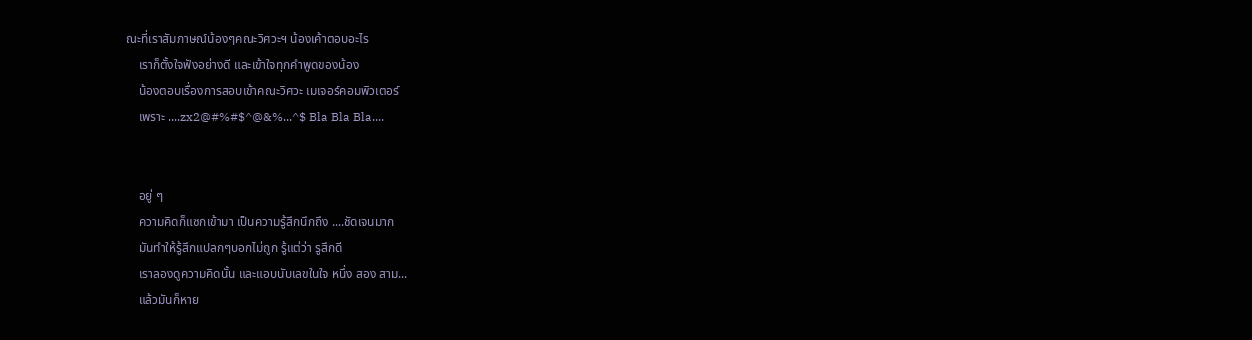ณะที่เราสัมภาษณ์น้องๆคณะวิศวะฯ น้องเค้าตอบอะไร
    เราก็ตั้งใจฟังอย่างดี และเข้าใจทุกคำพูดของน้อง
    น้องตอบเรื่องการสอบเข้าคณะวิศวะ เมเจอร์คอมพิวเตอร์
    เพราะ ....zx2@#%#$^@&%...^$ Bla Bla Bla....


    อยู่ ๆ
    ความคิดก็แซกเข้ามา เป็นความรู้สึกนึกถึง ....ชัดเจนมาก
    มันทำให้รู้สึกแปลกๆบอกไม่ถูก รู้แต่ว่า รูสึกดี
    เราลองดูความคิดนั้น และแอบนับเลขในใจ หนึ่ง สอง สาม...
    แล้วมันก็หาย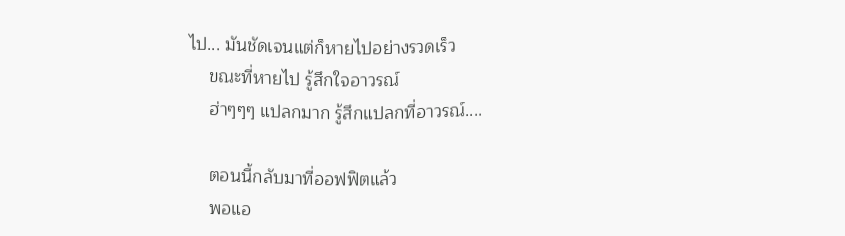ไป... มันชัดเจนแต่ก็หายไปอย่างรวดเร็ว
    ขณะที่หายไป รู้สึกใจอาวรณ์
    ฮ่าๆๆๆ แปลกมาก รู้สึกแปลกที่อาวรณ์....

    ตอนนี้กลับมาที่ออฟฟิตแล้ว
    พอแอ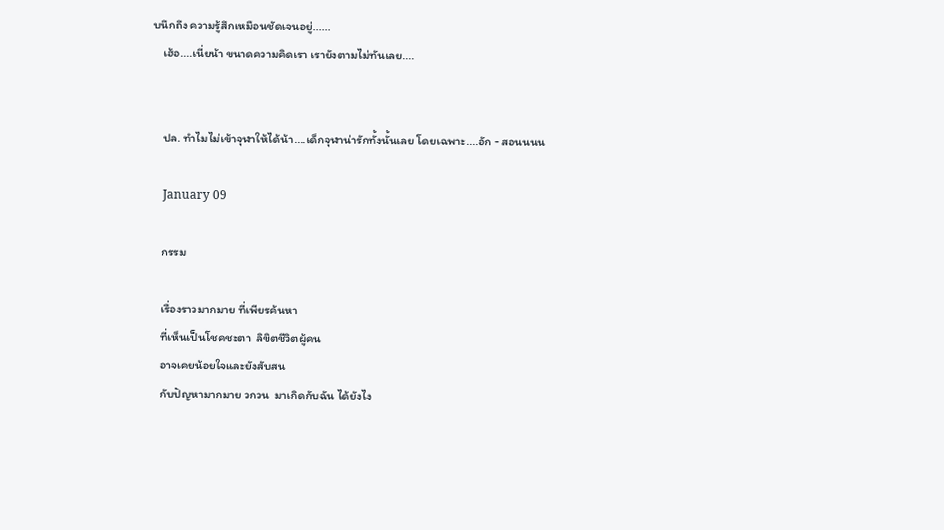บนึกถึง ความรู้สึกเหมือนชัดเจนอยู่......
    เฮ้อ....เนี่ยน้า ขนาดความคิดเรา เรายังตามไม่ทันเลย....


    ปล. ทำไมไม่เข้าจุฬาให้ได้น้า....เด็กจุฬาน่ารักทั้งนั้นเลย โดยเฉพาะ....อัก - สอนนนน

    January 09

    กรรม

    เรื่องราวมากมาย ที่เพียรค้นหา
    ที่เห็นเป็นโชคชะตา  ลิขิตชีวิตผู้คน
    อาจเคยน้อยใจและยังสับสน
    กับปัญหามากมาย วกวน  มาเกิดกับฉัน ได้ยังไง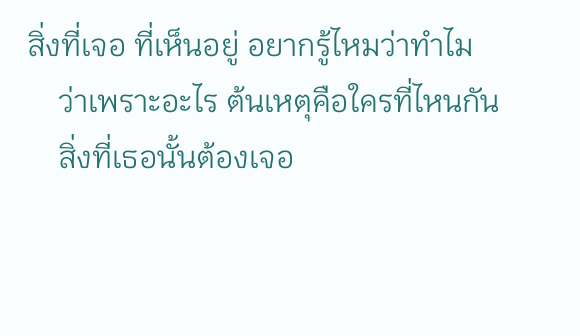สิ่งที่เจอ ที่เห็นอยู่ อยากรู้ไหมว่าทำไม
    ว่าเพราะอะไร ต้นเหตุคือใครที่ไหนกัน
    สิ่งที่เธอนั้นต้องเจอ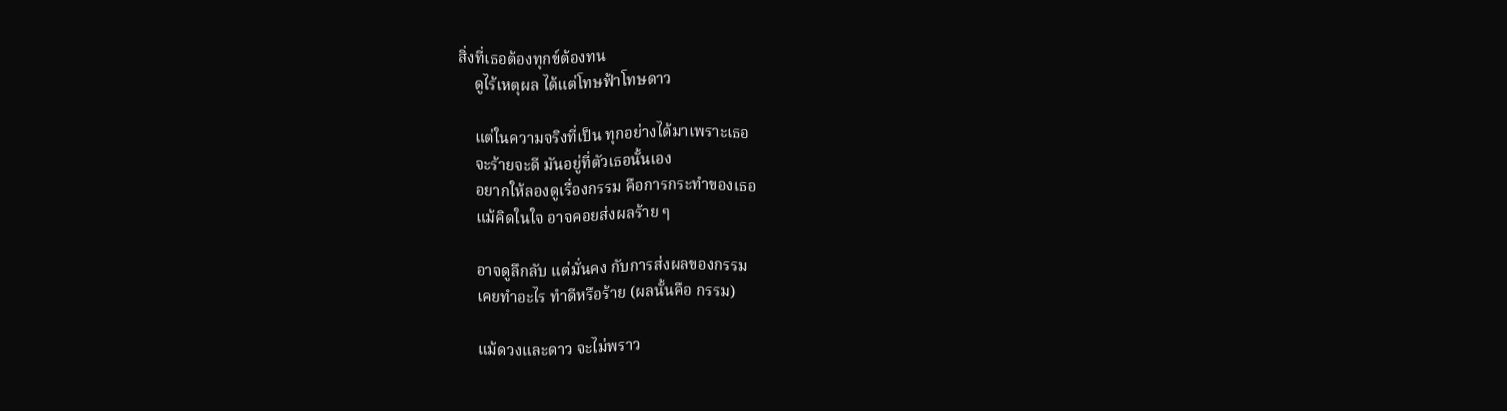สิ่งที่เธอต้องทุกข์ต้องทน
    ดูไร้เหตุผล ได้แต่โทษฟ้าโทษดาว

    แต่ในความจริงที่เป็น ทุกอย่างได้มาเพราะเธอ
    จะร้ายจะดี มันอยู่ที่ตัวเธอนั้นเอง
    อยากให้ลองดูเรื่องกรรม คือการกระทำของเธอ
    แม้คิดในใจ อาจคอยส่งผลร้าย ๆ

    อาจดูลึกลับ แต่มั่นคง กับการส่งผลของกรรม
    เคยทำอะไร ทำดีหรือร้าย (ผลนั้นคือ กรรม)

    แม้ดวงและดาว จะไม่พราว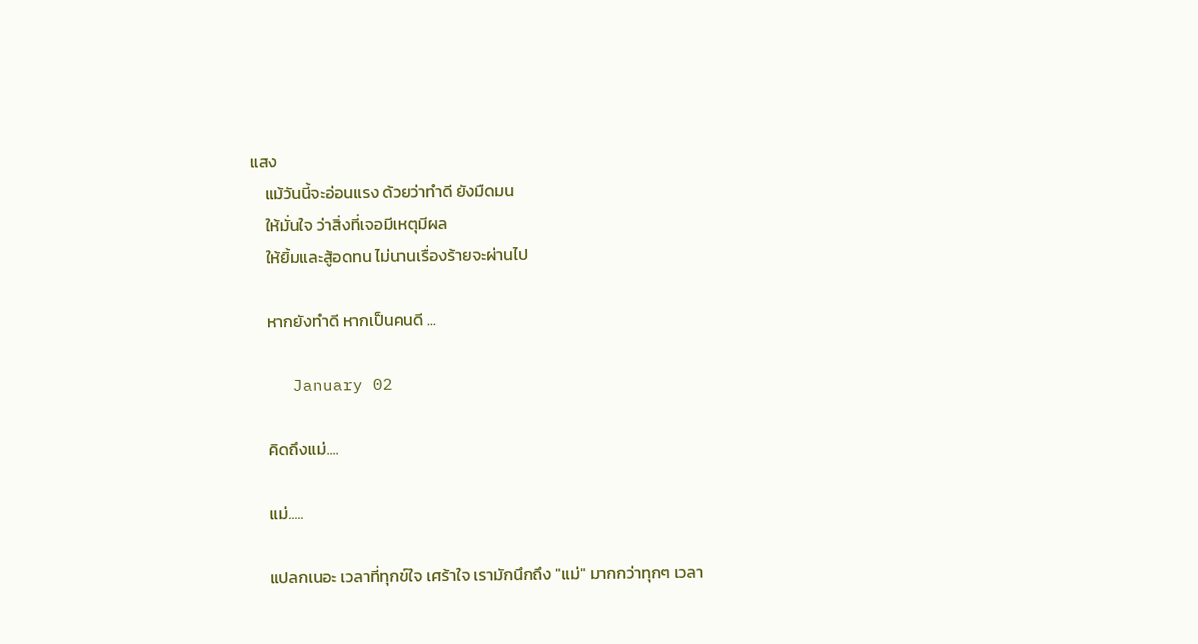แสง
    แม้วันนี้จะอ่อนแรง ด้วยว่าทำดี ยังมืดมน
    ให้มั่นใจ ว่าสิ่งที่เจอมีเหตุมีผล
    ให้ยิ้มและสู้อดทน ไม่นานเรื่องร้ายจะผ่านไป

    หากยังทำดี หากเป็นคนดี ...

    January 02

    คิดถึงแม่....

    แม่.....

    แปลกเนอะ เวลาที่ทุกข์ใจ เศร้าใจ เรามักนึกถึง "แม่" มากกว่าทุกๆ เวลา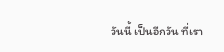วันนี้ เป็นอีกวัน ที่เรา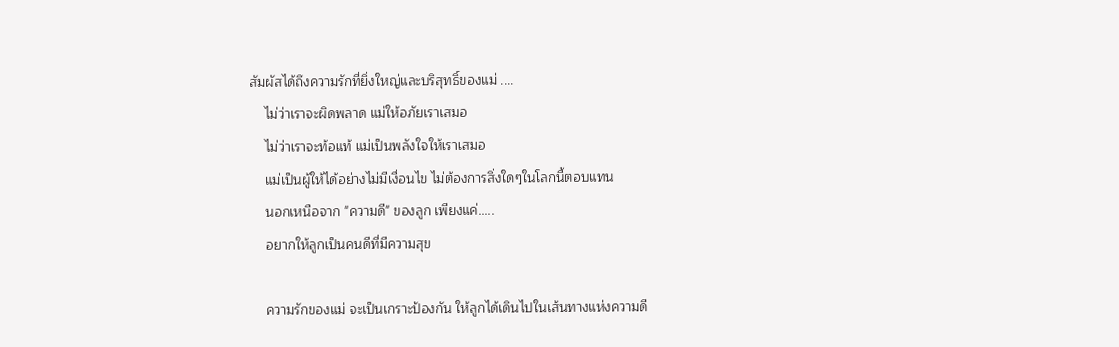สัมผัสได้ถึงความรักที่ยิ่งใหญ่และบริสุทธิ์ของแม่ ....
    ไม่ว่าเราจะผิดพลาด แม่ให้อภัยเราเสมอ
    ไม่ว่าเราจะท้อแท้ แม่เป็นพลังใจให้เราเสมอ
    แม่เป็นผู้ให้ได้อย่างไม่มีเงื่อนไข ไม่ต้องการสิ่งใดๆในโลกนี้ตอบแทน
    นอกเหนือจาก "ความดี" ของลูก เพียงแค่.....
    อยากให้ลูกเป็นคนดีที่มีความสุข

    ความรักของแม่ จะเป็นเกราะป้องกัน ให้ลูกได้เดินไปในเส้นทางแห่งความดี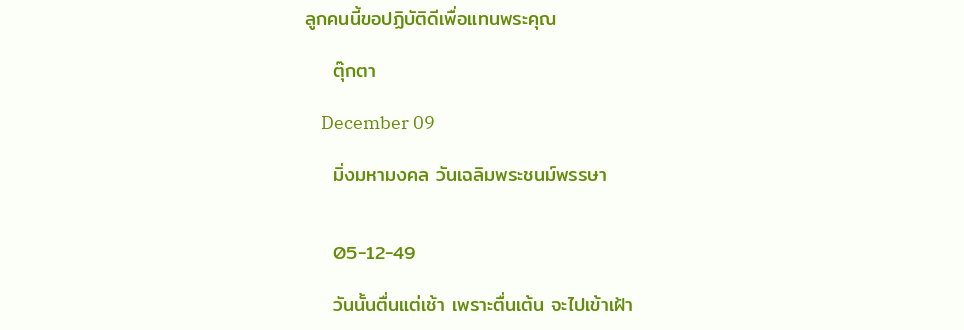ลูกคนนี้ขอปฏิบัติดีเพื่อแทนพระคุณ

    ตุ๊กตา

    December 09

    มิ่งมหามงคล วันเฉลิมพระชนม์พรรษา


    05-12-49

    วันนั้นตื่นแต่เช้า เพราะตื่นเต้น จะไปเข้าเฝ้า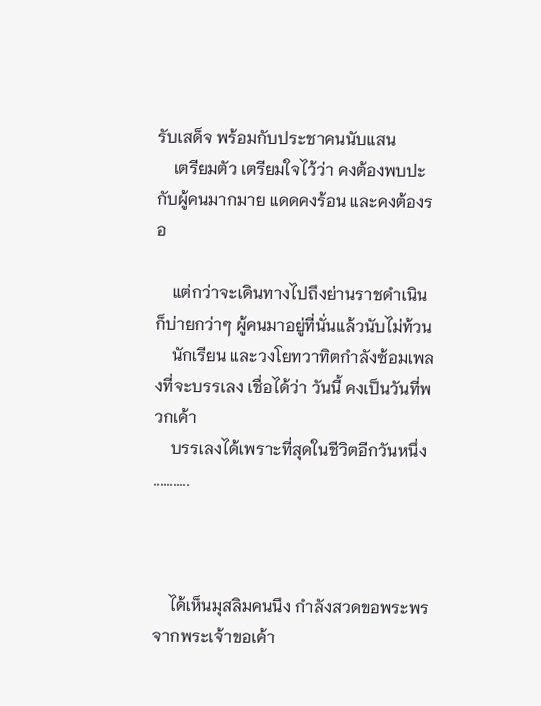รับเสด็จ พร้อมกับประชาคนนับแสน
    เตรียมตัว เตรียมใจไว้ว่า คงต้องพบปะกับผู้คนมากมาย แดดคงร้อน และคงต้องรอ

    แต่กว่าจะเดินทางไปถึงย่านราชดำเนิน ก็บ่ายกว่าๆ ผู้คนมาอยู่ที่นั่นแล้วนับไม่ท้วน
    นักเรียน และวงโยทวาทิตกำลังซ้อมเพลงที่จะบรรเลง เชื่อได้ว่า วันนี้ คงเป็นวันที่พวกเค้า
    บรรเลงได้เพราะที่สุดในชีวิตอีกวันหนึ่ง ...........



    ได้เห็นมุสลิมคนนึง กำลังสวดขอพระพรจากพระเจ้าขอเค้า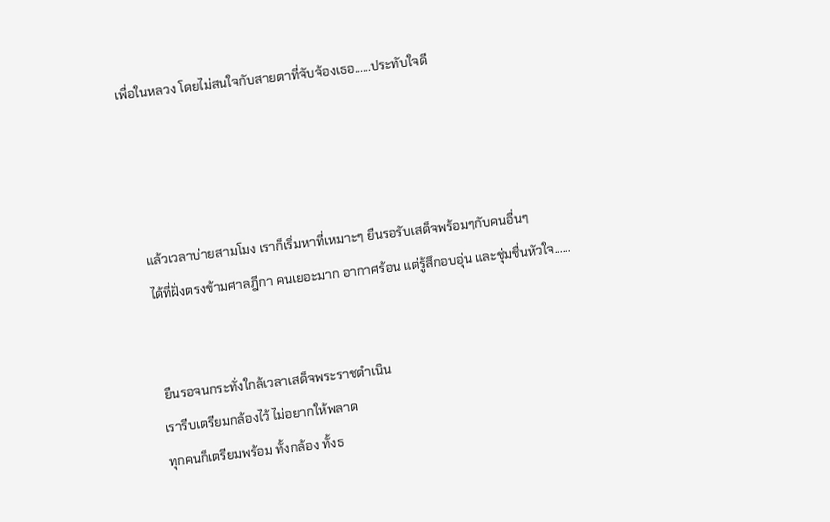เพื่อในหลวง โดยไม่สนใจกับสายตาที่จับจ้องเธอ......ประทับใจดี




    แล้วเวลาบ่ายสามโมง เราก็เริ่มหาที่เหมาะๆ ยืนรอรับเสด็จพร้อมๆกับคนอื่นๆ
    ได้ที่ฝั่งตรงข้ามศาลฎีกา คนเยอะมาก อากาศร้อน แต่รู้สึกอบอุ่น และชุ่มชื่นหัวใจ......


     ยืนรอจนกระทั่งใกล้เวลาเสด็จพระราชดำเนิน
    เรารีบเตรียมกล้องไว้ ไม่อยากให้พลาด
    ทุกคนก็เตรียมพร้อม ทั้งกล้อง ทั้งธ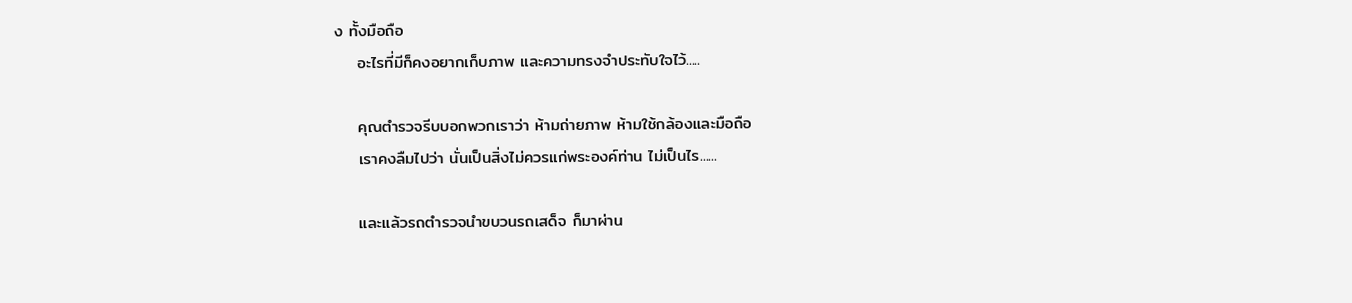ง ทั้งมือถือ
    อะไรที่มีก็คงอยากเก็บภาพ และความทรงจำประทับใจไว้.....

    คุณตำรวจรีบบอกพวกเราว่า ห้ามถ่ายภาพ ห้ามใช้กล้องและมือถือ
    เราคงลืมไปว่า นั่นเป็นสิ่งไม่ควรแก่พระองค์ท่าน ไม่เป็นไร......

    และแล้วรถตำรวจนำขบวนรถเสด็จ ก็มาผ่าน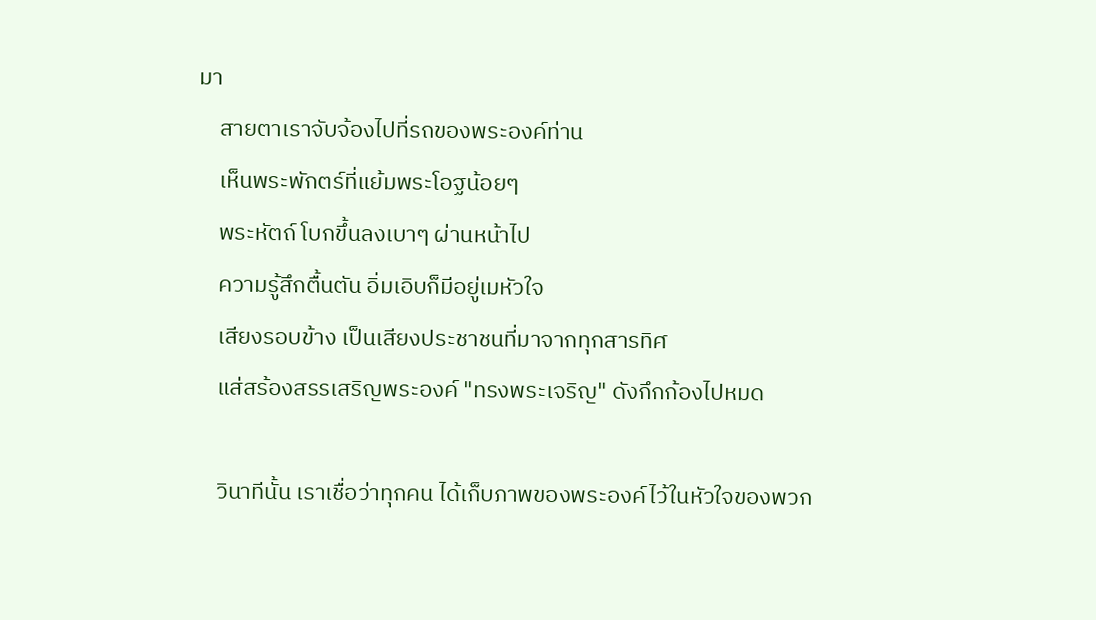มา
    สายตาเราจับจ้องไปที่รถของพระองค์ท่าน
    เห็นพระพักตร์ที่แย้มพระโอฐน้อยๆ
    พระหัตถ์ โบกขึ้นลงเบาๆ ผ่านหน้าไป
    ความรู้สึกตื้นตัน อิ่มเอิบก็มีอยู่เมหัวใจ
    เสียงรอบข้าง เป็นเสียงประชาชนที่มาจากทุกสารทิศ
    แส่สร้องสรรเสริญพระองค์ "ทรงพระเจริญ" ดังกึกก้องไปหมด

    วินาทีนั้น เราเชื่อว่าทุกคน ได้เก็บภาพของพระองค์ไว้ในหัวใจของพวก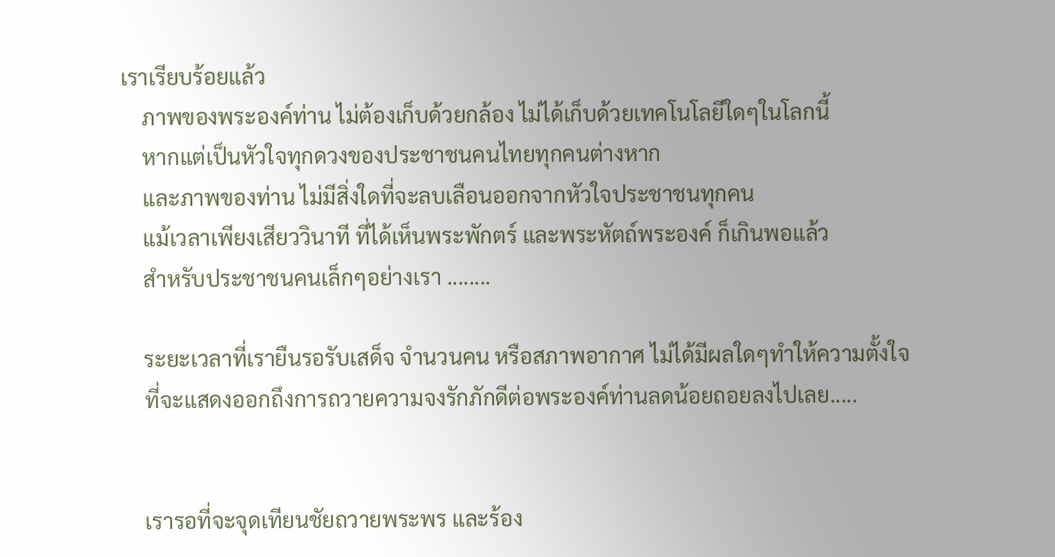เราเรียบร้อยแล้ว
    ภาพของพระองค์ท่าน ไม่ต้องเก็บด้วยกล้อง ไม่ได้เก็บด้วยเทคโนโลยีใดๆในโลกนี้
    หากแต่เป็นหัวใจทุกดวงของประชาชนคนไทยทุกคนต่างหาก
    และภาพของท่าน ไม่มีสิ่งใดที่จะลบเลือนออกจากหัวใจประชาชนทุกคน
    แม้เวลาเพียงเสียววินาที ที่ได้เห็นพระพักตร์ และพระหัตถ์พระองค์ ก็เกินพอแล้ว
    สำหรับประชาชนคนเล็กๆอย่างเรา ........

    ระยะเวลาที่เรายืนรอรับเสด็จ จำนวนคน หรือสภาพอากาศ ไม่ได้มีผลใดๆทำให้ความตั้งใจ
    ที่จะแสดงออกถึงการถวายความจงรักภักดีต่อพระองค์ท่านลดน้อยถอยลงไปเลย.....


    เรารอที่จะจุดเทียนชัยถวายพระพร และร้อง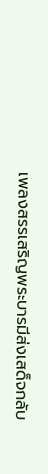เพลงสรรเสริญพระบารมีส่งเสด็จกลับ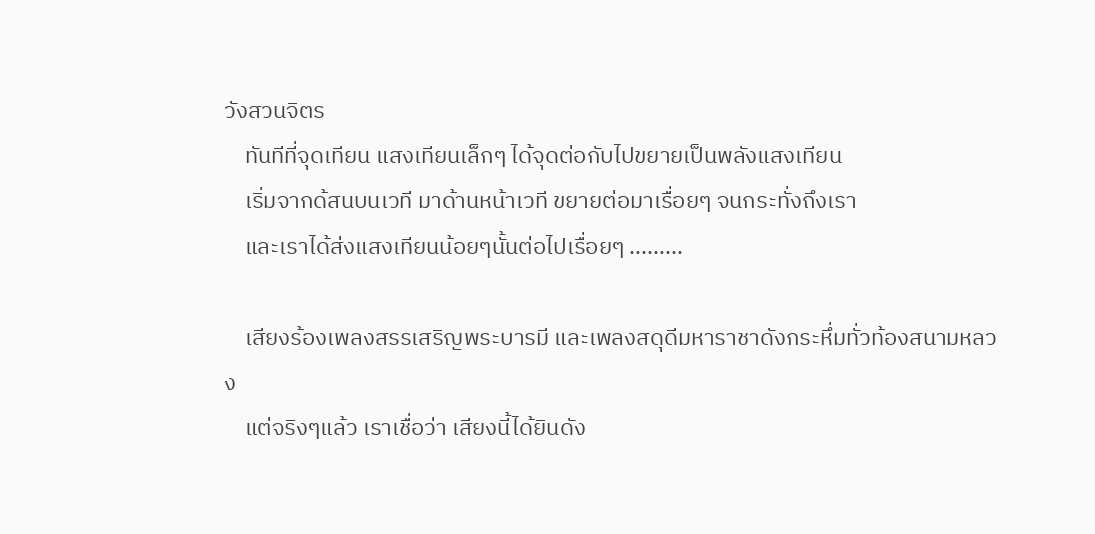วังสวนจิตร
    ทันทีที่จุดเทียน แสงเทียนเล็กๆ ได้จุดต่อกับไปขยายเป็นพลังแสงเทียน
    เริ่มจากด้สนบนเวที มาด้านหน้าเวที ขยายต่อมาเรื่อยๆ จนกระทั่งถึงเรา
    และเราได้ส่งแสงเทียนน้อยๆนั้นต่อไปเรื่อยๆ .........

    เสียงร้องเพลงสรรเสริญพระบารมี และเพลงสดุดีมหาราชาดังกระหึ่มทั่วท้องสนามหลวง
    แต่จริงๆแล้ว เราเชื่อว่า เสียงนี้ได้ยินดัง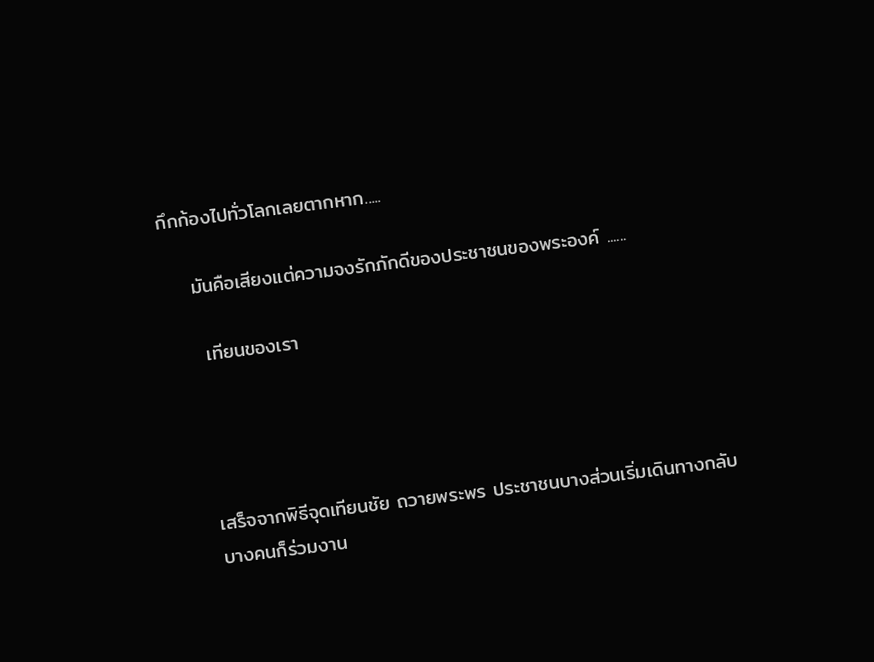กึกก้องไปทั่วโลกเลยตากหาก.....

    มันคือเสียงแต่ความจงรักภักดีของประชาชนของพระองค์ ......

     เทียนของเรา




    เสร็จจากพิธีจุดเทียนชัย ถวายพระพร ประชาชนบางส่วนเริ่มเดินทางกลับ
    บางคนก็ร่วมงาน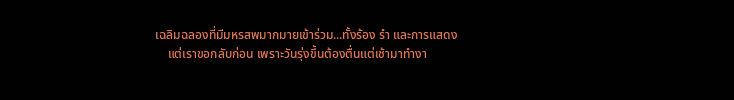เฉลิมฉลองที่มีมหรสพมากมายเข้าร่วม...ทั้งร้อง รำ และการแสดง
    แต่เราขอกลับก่อน เพราะวันรุ่งขึ้นต้องตื่นแต่เช้ามาทำงา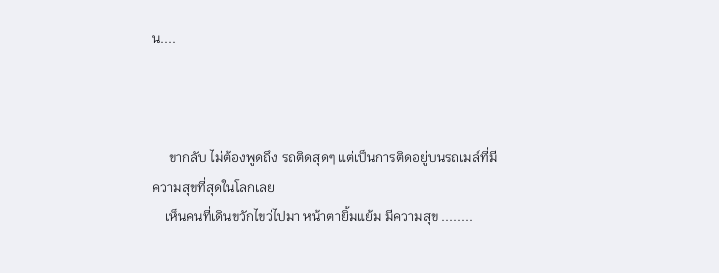น....



     ขากลับ ไม่ต้องพูดถึง รถติดสุดๆ แต่เป็นการติดอยู่บนรถเมล์ที่มีความสุขที่สุดในโลกเลย
    เห็นคนที่เดินขวักไขว่ไปมา หน้าตายิ้มแย้ม มีความสุข ........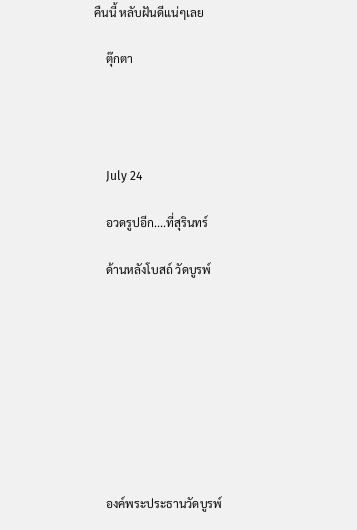คืนนี้ หลับฝันดีแน่ๆเลย

    ตุ๊กตา




    July 24

    อวดรูปอีก....ที่สุรินทร์

    ด้านหลังโบสถ์ วัดบูรพ์









    องค์พระประธานวัดบูรพ์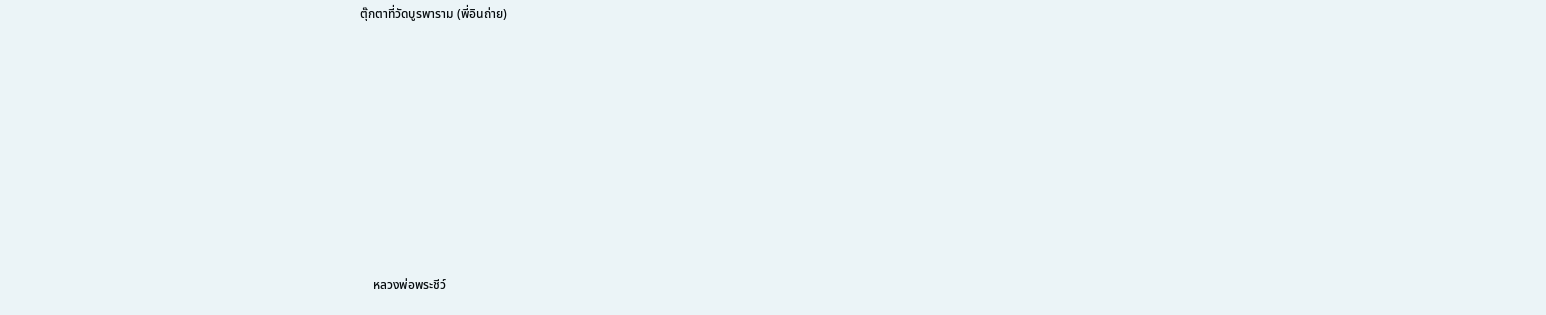ตุ๊กตาที่วัดบูรพาราม (พี่อินถ่าย)











    หลวงพ่อพระชีว์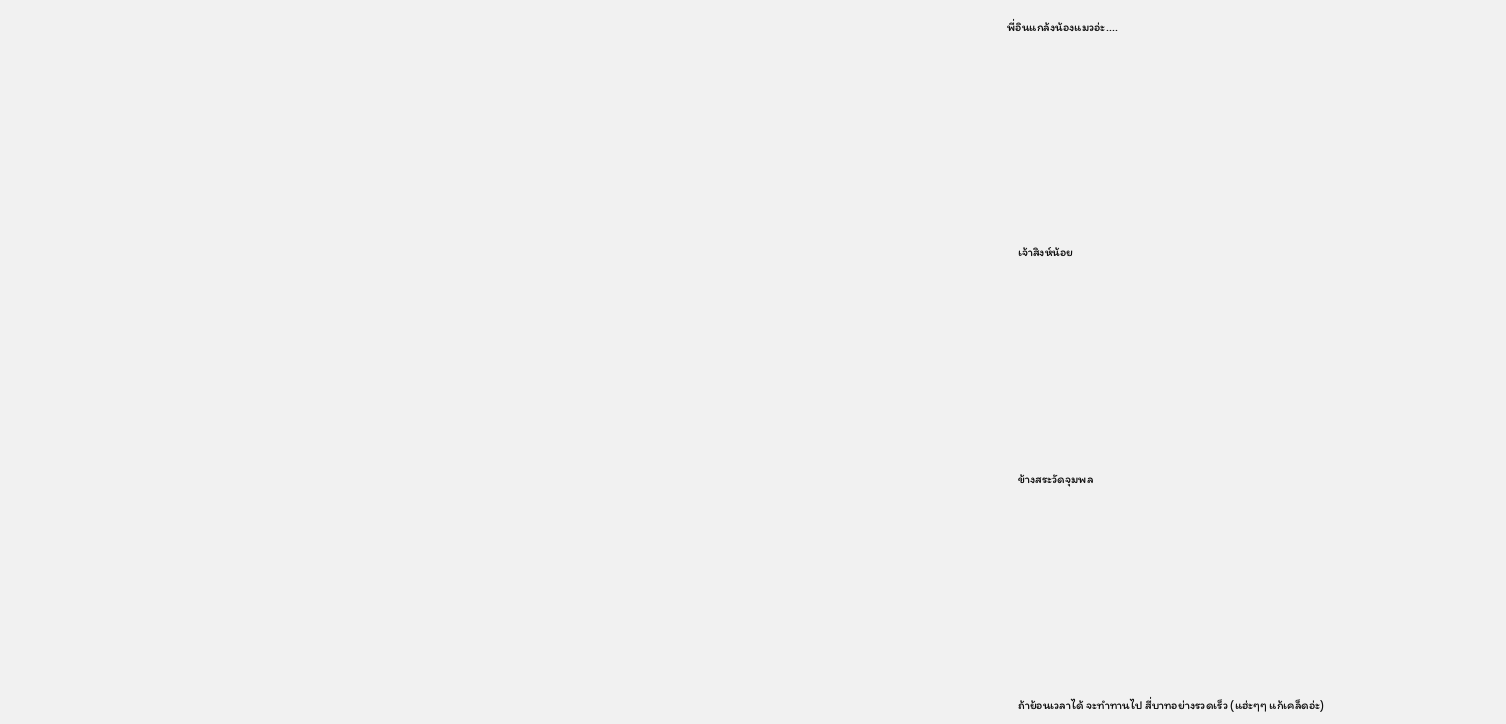พี่อินแกล้งน้องแมวอ่ะ....









    เจ้าสิงห์น้อย









    ข้างสระวัดจุมพล









    ถ้าย้อนเวลาได้ จะทำทานไป สี่บาทอย่างรวดเร็ว (แฮ่ะๆๆ แก้เคล็ดอ่ะ)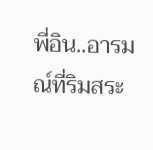พี่อิน..อารมณ์ที่ริมสระ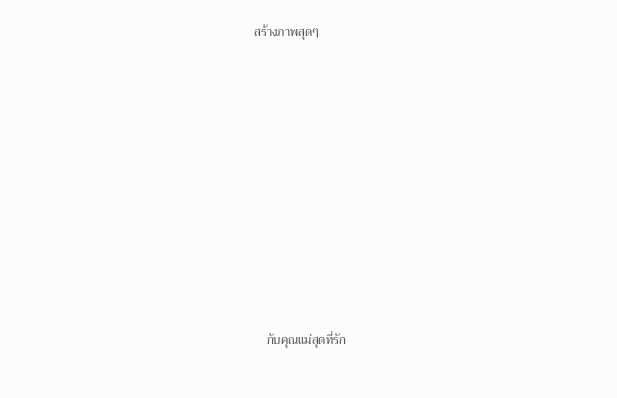สร้างภาพสุดๆ









    กับคุณแม่สุดที่รัก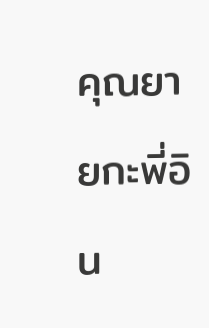คุณยายกะพี่อิน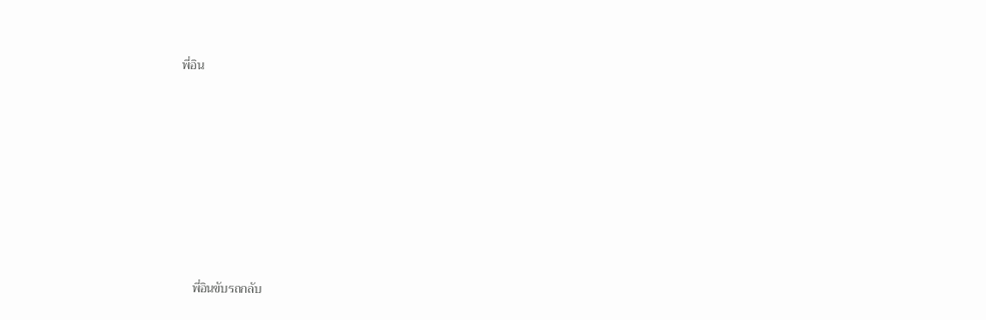พี่อิน











    พี่อินขับรถกลับ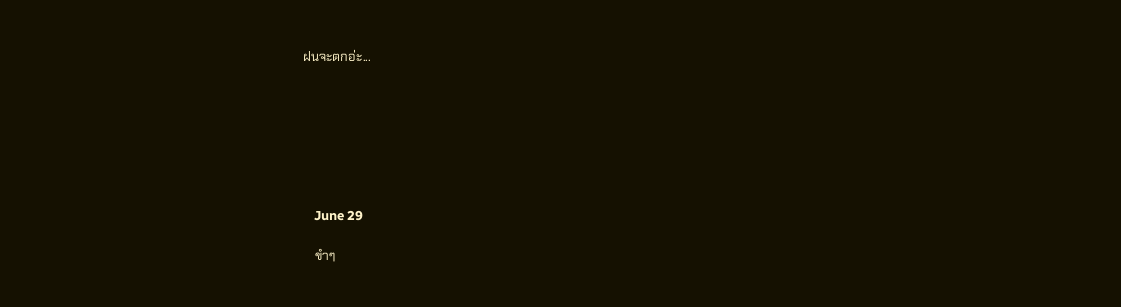ฝนจะตกอ่ะ...







    June 29

    ขำๆ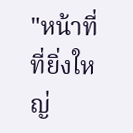"หน้าที่ที่ยิ่งใหญ่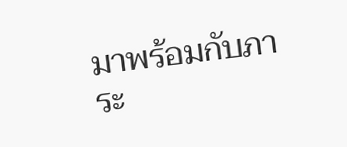มาพร้อมกับภาระ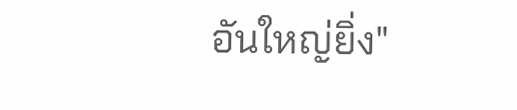อันใหญ่ยิ่ง"